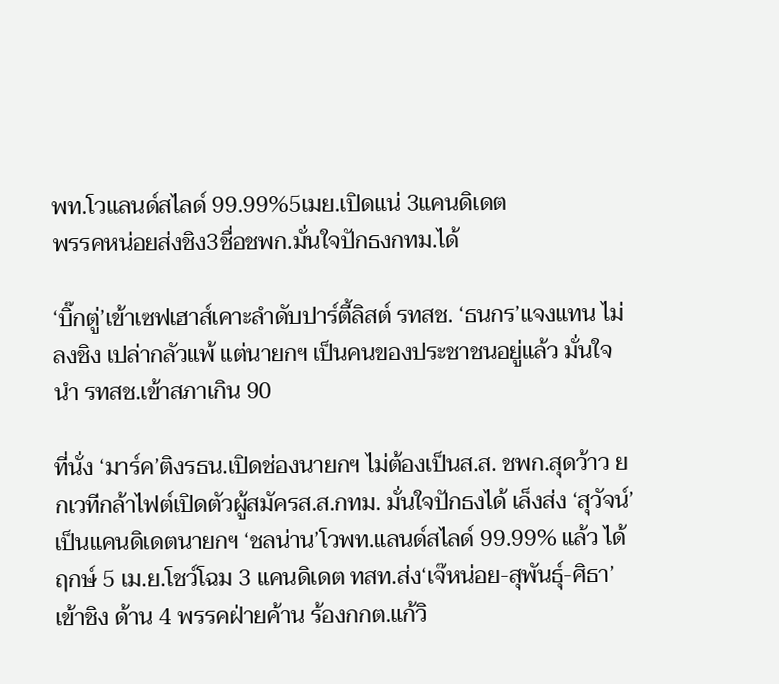พท.โวแลนด์สไลด์ 99.99%5เมย.เปิดแน่ 3แคนดิเดต
พรรคหน่อยส่งชิง3ชื่อชพก.มั่นใจปักธงกทม.ได้

‘บิ๊กตู่’เข้าเซฟเฮาส์เคาะลำดับปาร์ตี้ลิสต์ รทสช. ‘ธนกร’แจงแทน ไม่ลงชิง เปล่ากลัวแพ้ แต่นายกฯ เป็นคนของประชาชนอยู่แล้ว มั่นใจนำ รทสช.เข้าสภาเกิน 90

ที่นั่ง ‘มาร์ค’ติงรธน.เปิดช่องนายกฯ ไม่ต้องเป็นส.ส. ชพก.สุดว้าว ยกเวทีกล้าไฟต์เปิดตัวผู้สมัครส.ส.กทม. มั่นใจปักธงได้ เล็งส่ง ‘สุวัจน์’เป็นแคนดิเดตนายกฯ ‘ชลน่าน’โวพท.แลนด์สไลด์ 99.99% แล้ว ได้ฤกษ์ 5 เม.ย.โชว์โฉม 3 แคนดิเดต ทสท.ส่ง‘เจ๊หน่อย-สุพันธุ์-ศิธา’เข้าชิง ด้าน 4 พรรคฝ่ายค้าน ร้องกกต.แก้วิ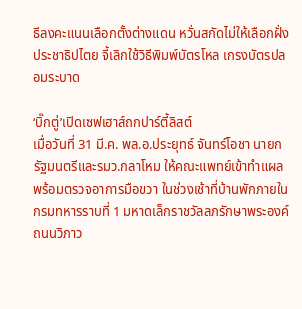ธีลงคะแนนเลือกตั้งต่างแดน หวั่นสกัดไม่ให้เลือกฝั่งประชาธิปไตย จี้เลิกใช้วิธีพิมพ์บัตรโหล เกรงบัตรปลอมระบาด

‘บิ๊กตู่’เปิดเซฟเฮาส์ถกปาร์ตี้ลิสต์
เมื่อวันที่ 31 มี.ค. พล.อ.ประยุทธ์ จันทร์โอชา นายกรัฐมนตรีและรมว.กลาโหม ให้คณะแพทย์เข้าทำแผลพร้อมตรวจอาการมือขวา ในช่วงเช้าที่บ้านพักภายในกรมทหารราบที่ 1 มหาดเล็กราชวัลลภรักษาพระองค์ ถนนวิภาว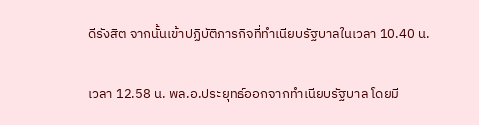ดีรังสิต จากนั้นเข้าปฏิบัติภารกิจที่ทำเนียบรัฐบาลในเวลา 10.40 น.

เวลา 12.58 น. พล.อ.ประยุทธ์ออกจากทำเนียบรัฐบาล โดยมี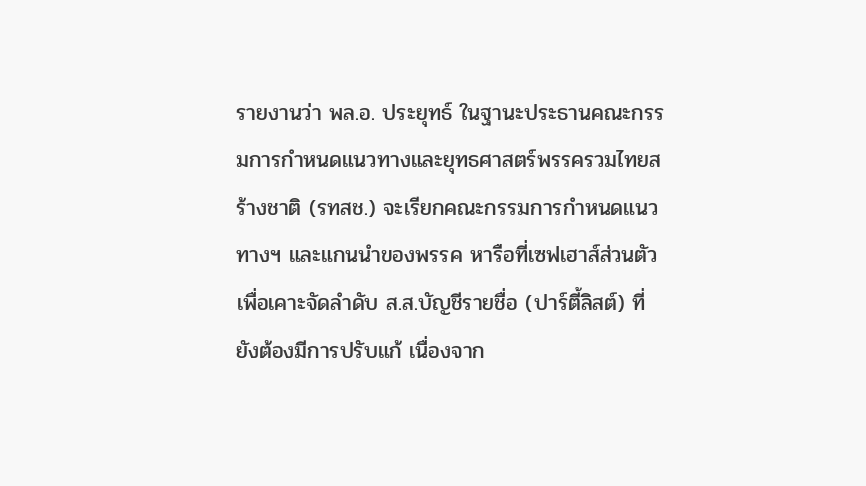รายงานว่า พล.อ. ประยุทธ์ ในฐานะประธานคณะกรรมการกำหนดแนวทางและยุทธศาสตร์พรรครวมไทยสร้างชาติ (รทสช.) จะเรียกคณะกรรมการกำหนดแนวทางฯ และแกนนำของพรรค หารือที่เซฟเฮาส์ส่วนตัวเพื่อเคาะจัดลำดับ ส.ส.บัญชีรายชื่อ (ปาร์ตี้ลิสต์) ที่ยังต้องมีการปรับแก้ เนื่องจาก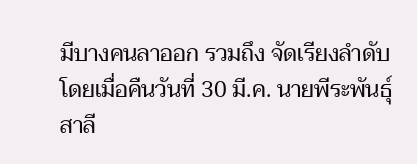มีบางคนลาออก รวมถึง จัดเรียงลำดับโดยเมื่อคืนวันที่ 30 มี.ค. นายพีระพันธุ์ สาลี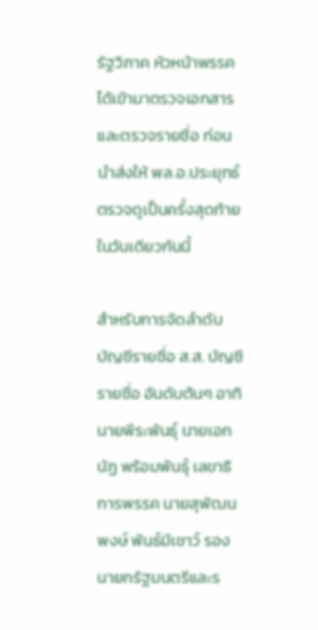รัฐวิภาค หัวหน้าพรรคได้เข้ามาตรวจเอกสารและตรวจรายชื่อ ก่อนนำส่งให้ พล.อ.ประยุทธ์ตรวจดูเป็นครั้งสุดท้ายในวันเดียวกันนี้

สำหรับการจัดลำดับบัญชีรายชื่อ ส.ส. บัญชีรายชื่อ อันดับต้นๆ อาทิ นายพีระพันธุ์ นายเอกนัฏ พร้อมพันธุ์ เลขาธิการพรรค นายสุพัฒนพงษ์ พันธ์มีเชาว์ รองนายกรัฐมนตรีและร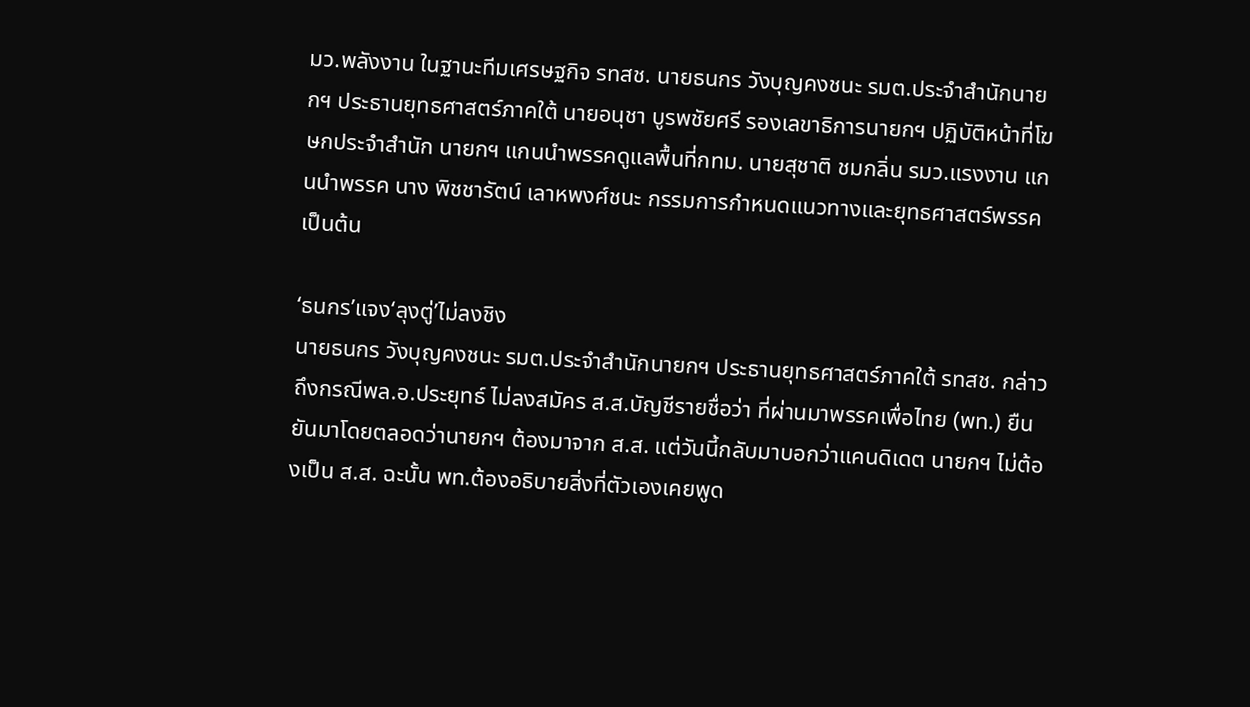มว.พลังงาน ในฐานะทีมเศรษฐกิจ รทสช. นายธนกร วังบุญคงชนะ รมต.ประจำสำนักนายกฯ ประธานยุทธศาสตร์ภาคใต้ นายอนุชา บูรพชัยศรี รองเลขาธิการนายกฯ ปฏิบัติหน้าที่โฆษกประจำสำนัก นายกฯ แกนนำพรรคดูแลพื้นที่กทม. นายสุชาติ ชมกลิ่น รมว.แรงงาน แกนนำพรรค นาง พิชชารัตน์ เลาหพงศ์ชนะ กรรมการกำหนดแนวทางและยุทธศาสตร์พรรค เป็นต้น

‘ธนกร’แจง‘ลุงตู่’ไม่ลงชิง
นายธนกร วังบุญคงชนะ รมต.ประจำสำนักนายกฯ ประธานยุทธศาสตร์ภาคใต้ รทสช. กล่าวถึงกรณีพล.อ.ประยุทธ์ ไม่ลงสมัคร ส.ส.บัญชีรายชื่อว่า ที่ผ่านมาพรรคเพื่อไทย (พท.) ยืนยันมาโดยตลอดว่านายกฯ ต้องมาจาก ส.ส. แต่วันนี้กลับมาบอกว่าแคนดิเดต นายกฯ ไม่ต้องเป็น ส.ส. ฉะนั้น พท.ต้องอธิบายสิ่งที่ตัวเองเคยพูด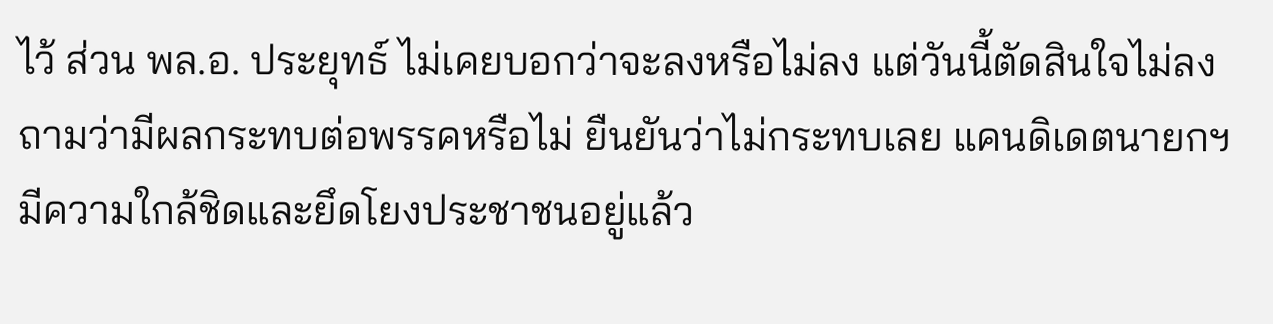ไว้ ส่วน พล.อ. ประยุทธ์ ไม่เคยบอกว่าจะลงหรือไม่ลง แต่วันนี้ตัดสินใจไม่ลง ถามว่ามีผลกระทบต่อพรรคหรือไม่ ยืนยันว่าไม่กระทบเลย แคนดิเดตนายกฯ มีความใกล้ชิดและยึดโยงประชาชนอยู่แล้ว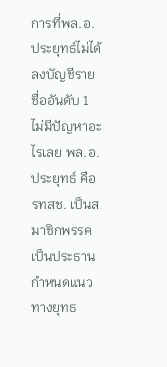การที่พล.อ.ประยุทธ์ไม่ได้ลงบัญชีรายชื่ออันดับ 1 ไม่มีปัญหาอะไรเลย พล.อ.ประยุทธ์ คือ รทสช. เป็นสมาชิกพรรค เป็นประธานกำหนดแนวทางยุทธ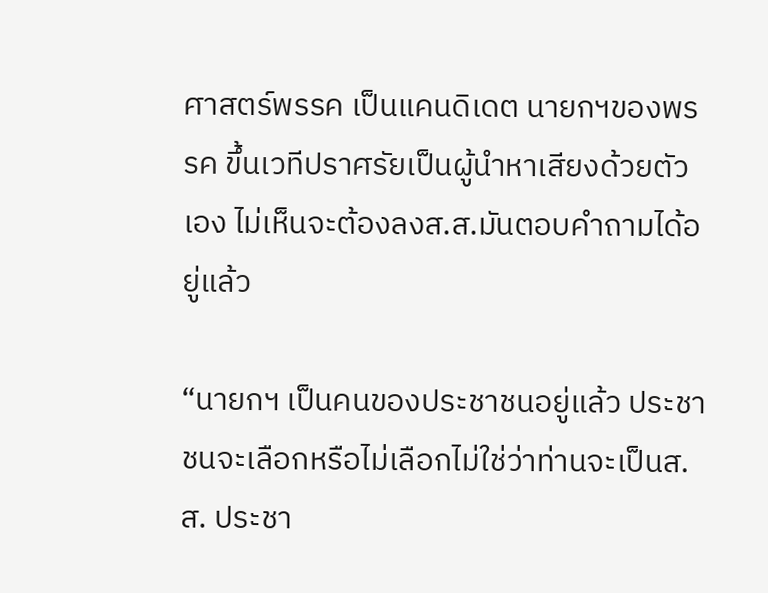ศาสตร์พรรค เป็นแคนดิเดต นายกฯของพรรค ขึ้นเวทีปราศรัยเป็นผู้นำหาเสียงด้วยตัวเอง ไม่เห็นจะต้องลงส.ส.มันตอบคำถามได้อยู่แล้ว

“นายกฯ เป็นคนของประชาชนอยู่แล้ว ประชาชนจะเลือกหรือไม่เลือกไม่ใช่ว่าท่านจะเป็นส.ส. ประชา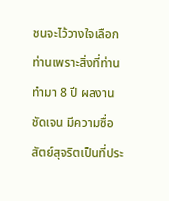ชนจะไว้วางใจเลือกท่านเพราะสิ่งที่ท่านทำมา 8 ปี ผลงานชัดเจน มีความซื่อสัตย์สุจริตเป็นที่ประ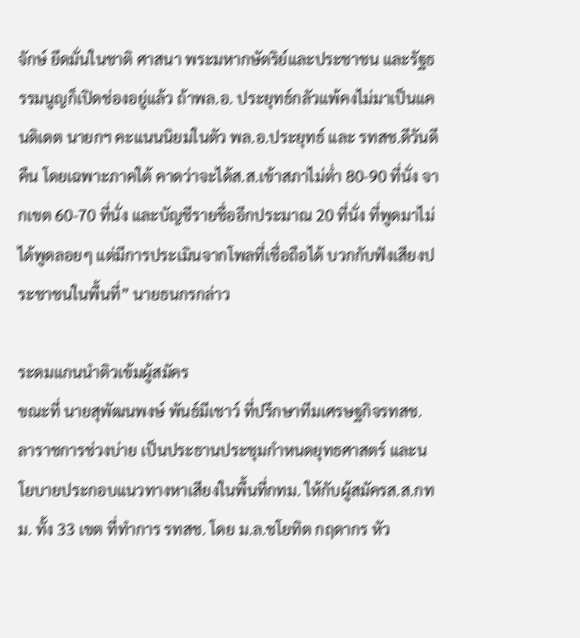จักษ์ ยึดมั่นในชาติ ศาสนา พระมหากษัตริย์และประชาชน และรัฐธรรมนูญก็เปิดช่องอยู่แล้ว ถ้าพล.อ. ประยุทธ์กลัวแพ้คงไม่มาเป็นแคนดิเดต นายกฯ คะแนนนิยมในตัว พล.อ.ประยุทธ์ และ รทสช.ดีวันดีคืน โดยเฉพาะภาคใต้ คาดว่าจะได้ส.ส.เข้าสภาไม่ต่ำ 80-90 ที่นั่ง จากเขต 60-70 ที่นั่ง และบัญชีรายชื่ออีกประมาณ 20 ที่นั่ง ที่พูดมาไม่ได้พูดลอยๆ แต่มีการประเมินจากโพลที่เชื่อถือได้ บวกกับฟังเสียงประชาชนในพื้นที่” นายธนกรกล่าว

ระดมแกนนำติวเข้มผู้สมัคร
ขณะที่ นายสุพัฒนพงษ์ พันธ์มีเชาว์ ที่ปรึกษาทีมเศรษฐกิจรทสช. ลาราชการช่วงบ่าย เป็นประธานประชุมกำหนดยุทธศาสตร์ และนโยบายประกอบแนวทางหาเสียงในพื้นที่กทม. ให้กับผู้สมัครส.ส.กทม. ทั้ง 33 เขต ที่ทำการ รทสช. โดย ม.ล.ชโยทิต กฤดากร หัว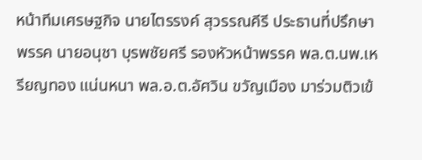หน้าทีมเศรษฐกิจ นายไตรรงค์ สุวรรณคีรี ประธานที่ปรึกษาพรรค นายอนุชา บุรพชัยศรี รองหัวหน้าพรรค พล.ต.นพ.เหรียญทอง แน่นหนา พล.อ.ต.อัศวิน ขวัญเมือง มาร่วมติวเข้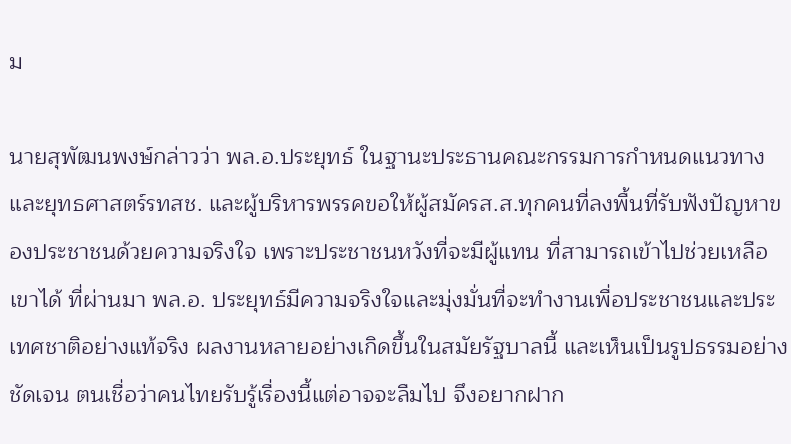ม

นายสุพัฒนพงษ์กล่าวว่า พล.อ.ประยุทธ์ ในฐานะประธานคณะกรรมการกำหนดแนวทางและยุทธศาสตร์รทสช. และผู้บริหารพรรคขอให้ผู้สมัครส.ส.ทุกคนที่ลงพื้นที่รับฟังปัญหาของประชาชนด้วยความจริงใจ เพราะประชาชนหวังที่จะมีผู้แทน ที่สามารถเข้าไปช่วยเหลือเขาได้ ที่ผ่านมา พล.อ. ประยุทธ์มีความจริงใจและมุ่งมั่นที่จะทำงานเพื่อประชาชนและประเทศชาติอย่างแท้จริง ผลงานหลายอย่างเกิดขึ้นในสมัยรัฐบาลนี้ และเห็นเป็นรูปธรรมอย่างชัดเจน ตนเชื่อว่าคนไทยรับรู้เรื่องนี้แต่อาจจะลืมไป จึงอยากฝาก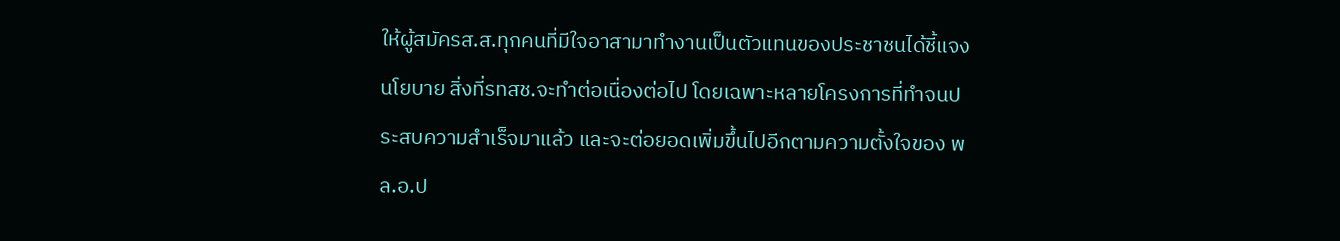ให้ผู้สมัครส.ส.ทุกคนที่มีใจอาสามาทำงานเป็นตัวแทนของประชาชนได้ชี้แจงนโยบาย สิ่งที่รทสช.จะทำต่อเนื่องต่อไป โดยเฉพาะหลายโครงการที่ทำจนประสบความสำเร็จมาแล้ว และจะต่อยอดเพิ่มขึ้นไปอีกตามความตั้งใจของ พล.อ.ป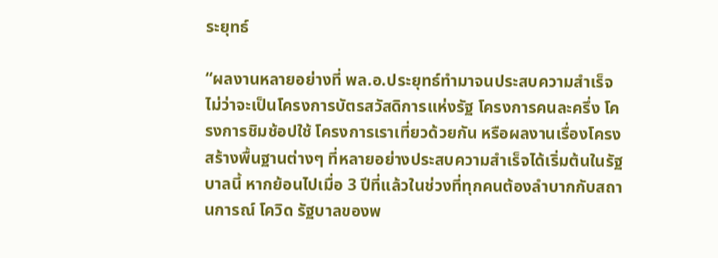ระยุทธ์

“ผลงานหลายอย่างที่ พล.อ.ประยุทธ์ทำมาจนประสบความสำเร็จ ไม่ว่าจะเป็นโครงการบัตรสวัสดิการแห่งรัฐ โครงการคนละครึ่ง โครงการชิมช้อปใช้ โครงการเราเที่ยวด้วยกัน หรือผลงานเรื่องโครงสร้างพื้นฐานต่างๆ ที่หลายอย่างประสบความสำเร็จได้เริ่มต้นในรัฐบาลนี้ หากย้อนไปเมื่อ 3 ปีที่แล้วในช่วงที่ทุกคนต้องลำบากกับสถานการณ์ โควิด รัฐบาลของพ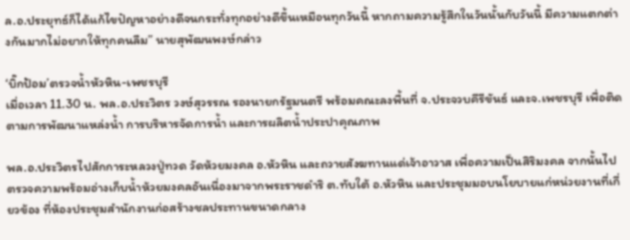ล.อ.ประยุทธ์ก็ได้แก้ไขปัญหาอย่างดีจนกระทั่งทุกอย่างดีขึ้นเหมือนทุกวันนี้ หากถามความรู้สึกในวันนั้นกับวันนี้ มีความแตกต่างกันมากไม่อยากให้ทุกคนลืม” นายสุพัฒนพงษ์กล่าว

‘บิ๊กป้อม’ตรวจน้ำหัวหิน-เพชรบุรี
เมื่อเวลา 11.30 น. พล.อ.ประวิตร วงษ์สุวรรณ รองนายกรัฐมนตรี พร้อมคณะลงพื้นที่ จ.ประจวบคีรีขันธ์ และจ.เพชรบุรี เพื่อติดตามการพัฒนาแหล่งน้ำ การบริหารจัดการน้ำ และการผลิตน้ำประปาคุณภาพ

พล.อ.ประวิตรไปสักการะหลวงปู่ทวด วัดห้วยมงคล อ.หัวหิน และถวายสังฆทานแด่เจ้าอาวาส เพื่อความเป็นสิริมงคล จากนั้นไปตรวจความพร้อมอ่างเก็บน้ำห้วยมงคลอันเนื่องมาจากพระราชดำริ ต.ทับใต้ อ.หัวหิน และประชุมมอบนโยบายแก่หน่วยงานที่เกี่ยวข้อง ที่ห้องประชุมสำนักงานก่อสร้างชลประทานขนาดกลาง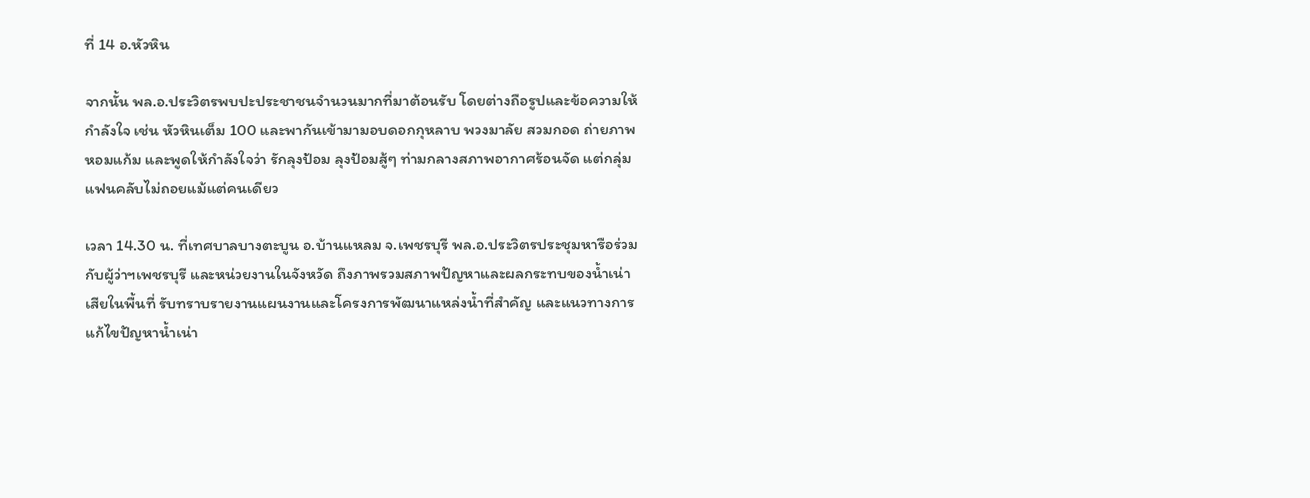ที่ 14 อ.หัวหิน

จากนั้น พล.อ.ประวิตรพบปะประชาชนจำนวนมากที่มาต้อนรับ โดยต่างถือรูปและข้อความให้กำลังใจ เช่น หัวหินเต็ม 100 และพากันเข้ามามอบดอกกุหลาบ พวงมาลัย สวมกอด ถ่ายภาพ หอมแก้ม และพูดให้กำลังใจว่า รักลุงป้อม ลุงป้อมสู้ๆ ท่ามกลางสภาพอากาศร้อนจัด แต่กลุ่มแฟนคลับไม่ถอยแม้แต่คนเดียว

เวลา 14.30 น. ที่เทศบาลบางตะบูน อ.บ้านแหลม จ.เพชรบุรี พล.อ.ประวิตรประชุมหารือร่วมกับผู้ว่าฯเพชรบุรี และหน่วยงานในจังหวัด ถึงภาพรวมสภาพปัญหาและผลกระทบของน้ำเน่าเสียในพื้นที่ รับทราบรายงานแผนงานและโครงการพัฒนาแหล่งน้ำที่สำคัญ และแนวทางการแก้ไขปัญหาน้ำเน่า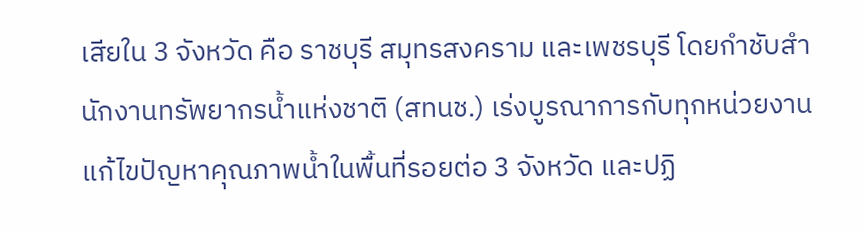เสียใน 3 จังหวัด คือ ราชบุรี สมุทรสงคราม และเพชรบุรี โดยกำชับสำนักงานทรัพยากรน้ำแห่งชาติ (สทนช.) เร่งบูรณาการกับทุกหน่วยงาน แก้ไขปัญหาคุณภาพน้ำในพื้นที่รอยต่อ 3 จังหวัด และปฏิ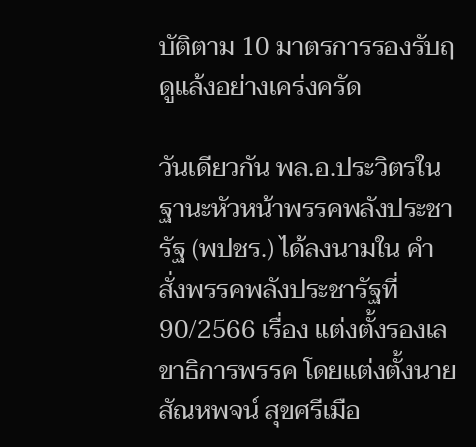บัติตาม 10 มาตรการรองรับฤดูแล้งอย่างเคร่งครัด

วันเดียวกัน พล.อ.ประวิตรในฐานะหัวหน้าพรรคพลังประชารัฐ (พปชร.) ได้ลงนามใน คำสั่งพรรคพลังประชารัฐที่ 90/2566 เรื่อง แต่งตั้งรองเลขาธิการพรรค โดยแต่งตั้งนายสัณหพจน์ สุขศรีเมือ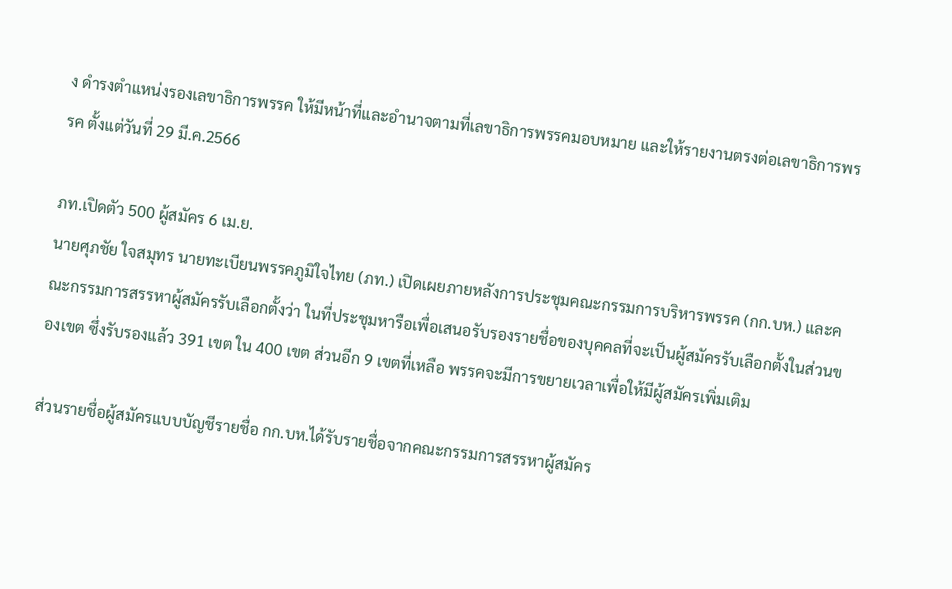ง ดำรงตำแหน่งรองเลขาธิการพรรค ให้มีหน้าที่และอำนาจตามที่เลขาธิการพรรคมอบหมาย และให้รายงานตรงต่อเลขาธิการพรรค ตั้งแต่วันที่ 29 มี.ค.2566

ภท.เปิดตัว 500 ผู้สมัคร 6 เม.ย.
นายศุภชัย ใจสมุทร นายทะเบียนพรรคภูมิใจไทย (ภท.) เปิดเผยภายหลังการประชุมคณะกรรมการบริหารพรรค (กก.บห.) และคณะกรรมการสรรหาผู้สมัครรับเลือกตั้งว่า ในที่ประชุมหารือเพื่อเสนอรับรองรายชื่อของบุคคลที่จะเป็นผู้สมัครรับเลือกตั้งในส่วนของเขต ซึ่งรับรองแล้ว 391 เขต ใน 400 เขต ส่วนอีก 9 เขตที่เหลือ พรรคจะมีการขยายเวลาเพื่อให้มีผู้สมัครเพิ่มเติม

ส่วนรายชื่อผู้สมัครแบบบัญชีรายชื่อ กก.บห.ได้รับรายชื่อจากคณะกรรมการสรรหาผู้สมัคร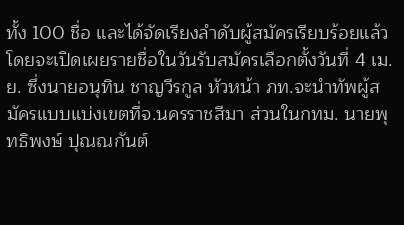ทั้ง 100 ชื่อ และได้จัดเรียงลำดับผู้สมัครเรียบร้อยแล้ว โดยจะเปิดเผยรายชื่อในวันรับสมัครเลือกตั้งวันที่ 4 เม.ย. ซึ่งนายอนุทิน ชาญวีรกูล หัวหน้า ภท.จะนำทัพผู้สมัครแบบแบ่งเขตที่จ.นครราชสีมา ส่วนในกทม. นายพุทธิพงษ์ ปุณณกันต์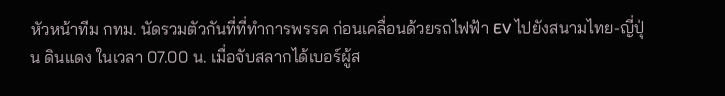หัวหน้าทีม กทม. นัดรวมตัวกันที่ที่ทำการพรรค ก่อนเคลื่อนด้วยรถไฟฟ้า EV ไปยังสนามไทย-ญี่ปุ่น ดินแดง ในเวลา 07.00 น. เมื่อจับสลากได้เบอร์ผู้ส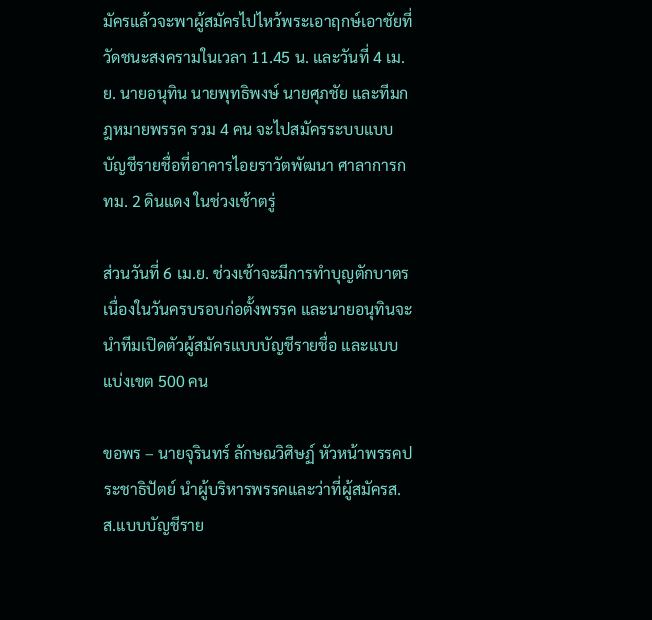มัครแล้วจะพาผู้สมัครไปไหว้พระเอาฤกษ์เอาชัยที่วัดชนะสงครามในเวลา 11.45 น. และวันที่ 4 เม.ย. นายอนุทิน นายพุทธิพงษ์ นายศุภชัย และทีมกฎหมายพรรค รวม 4 คน จะไปสมัครระบบแบบบัญชีรายชื่อที่อาคารไอยราวัตพัฒนา ศาลาการกทม. 2 ดินแดง ในช่วงเช้าตรู่

ส่วนวันที่ 6 เม.ย. ช่วงเช้าจะมีการทำบุญตักบาตรเนื่องในวันครบรอบก่อตั้งพรรค และนายอนุทินจะนำทีมเปิดตัวผู้สมัครแบบบัญชีรายชื่อ และแบบแบ่งเขต 500 คน

ขอพร – นายจุรินทร์ ลักษณวิศิษฏ์ หัวหน้าพรรคประชาธิปัตย์ นำผู้บริหารพรรคและว่าที่ผู้สมัครส.ส.แบบบัญชีราย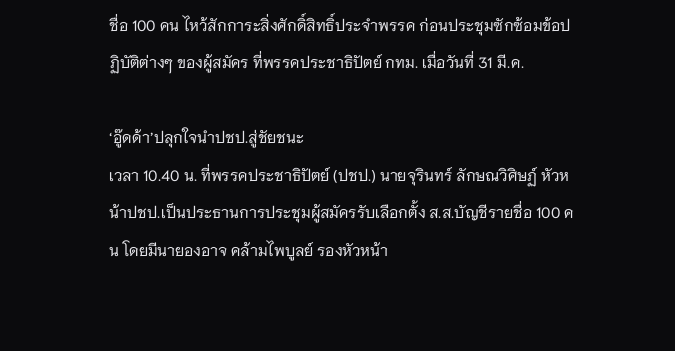ชื่อ 100 คน ไหว้สักการะสิ่งศักดิ์สิทธิ์ประจำพรรค ก่อนประชุมซักซ้อมข้อปฏิบัติต่างๆ ของผู้สมัคร ที่พรรคประชาธิปัตย์ กทม. เมื่อวันที่ 31 มี.ค.

‘อู๊ดด้า’ปลุกใจนำปชป.สู่ชัยชนะ
เวลา 10.40 น. ที่พรรคประชาธิปัตย์ (ปชป.) นายจุรินทร์ ลักษณวิศิษฏ์ หัวหน้าปชป.เป็นประธานการประชุมผู้สมัครรับเลือกตั้ง ส.ส.บัญชีรายชื่อ 100 คน โดยมีนายองอาจ คล้ามไพบูลย์ รองหัวหน้า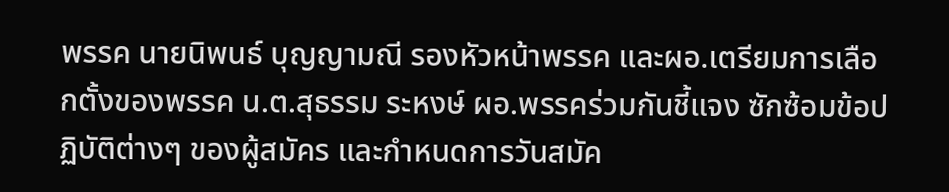พรรค นายนิพนธ์ บุญญามณี รองหัวหน้าพรรค และผอ.เตรียมการเลือกตั้งของพรรค น.ต.สุธรรม ระหงษ์ ผอ.พรรคร่วมกันชี้แจง ซักซ้อมข้อปฏิบัติต่างๆ ของผู้สมัคร และกำหนดการวันสมัค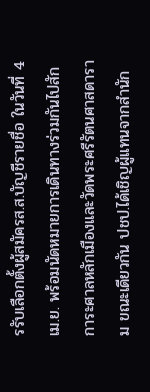รรับเลือกตั้งผู้สมัครส.ส.บัญชีรายชื่อ ในวันที่ 4 เม.ย. พร้อมนัดหมายการเดินทางร่วมกันไปสักการะศาลหลักเมืองและวัดพระศรีรัตนศาสดาราม ขณะเดียวกัน ปชป.ได้เชิญผู้แทนจากสำนัก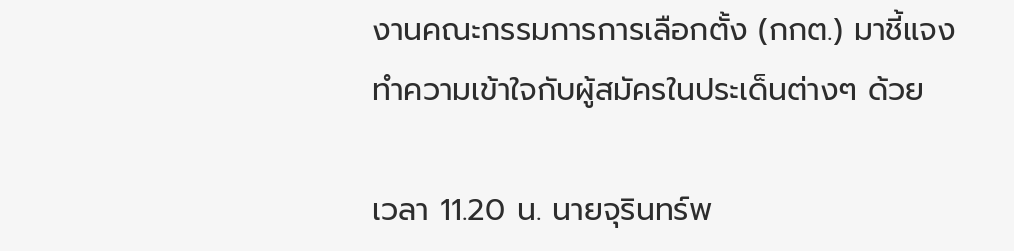งานคณะกรรมการการเลือกตั้ง (กกต.) มาชี้แจงทำความเข้าใจกับผู้สมัครในประเด็นต่างๆ ด้วย

เวลา 11.20 น. นายจุรินทร์พ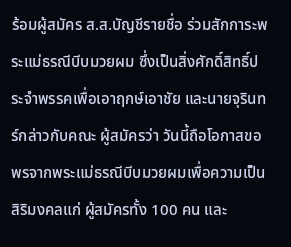ร้อมผู้สมัคร ส.ส.บัญชีรายชื่อ ร่วมสักการะพระแม่ธรณีบีบมวยผม ซึ่งเป็นสิ่งศักดิ์สิทธิ์ประจำพรรคเพื่อเอาฤกษ์เอาชัย และนายจุรินทร์กล่าวกับคณะ ผู้สมัครว่า วันนี้ถือโอกาสขอพรจากพระแม่ธรณีบีบมวยผมเพื่อความเป็นสิริมงคลแก่ ผู้สมัครทั้ง 100 คน และ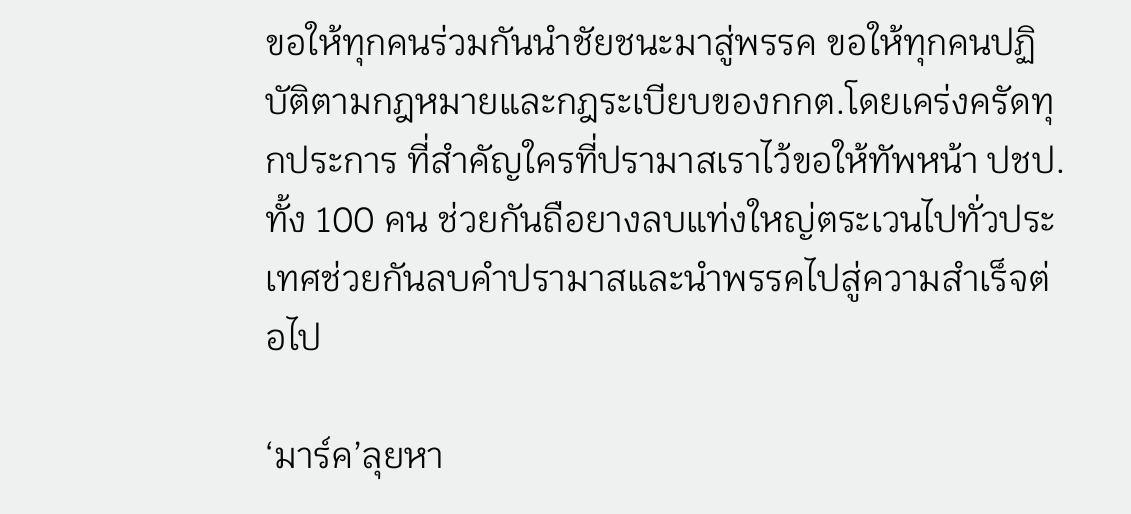ขอให้ทุกคนร่วมกันนำชัยชนะมาสู่พรรค ขอให้ทุกคนปฏิบัติตามกฎหมายและกฎระเบียบของกกต.โดยเคร่งครัดทุกประการ ที่สำคัญใครที่ปรามาสเราไว้ขอให้ทัพหน้า ปชป.ทั้ง 100 คน ช่วยกันถือยางลบแท่งใหญ่ตระเวนไปทั่วประเทศช่วยกันลบคำปรามาสและนำพรรคไปสู่ความสำเร็จต่อไป

‘มาร์ค’ลุยหา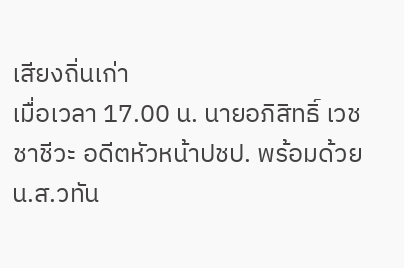เสียงถิ่นเก่า
เมื่อเวลา 17.00 น. นายอภิสิทธิ์ เวชชาชีวะ อดีตหัวหน้าปชป. พร้อมด้วย น.ส.วทัน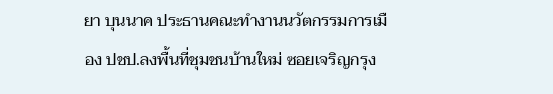ยา บุนนาค ประธานคณะทำงานนวัตกรรมการเมือง ปชป.ลงพื้นที่ชุมชนบ้านใหม่ ซอยเจริญกรุง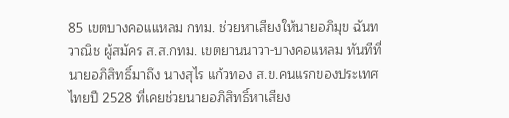85 เขตบางคอแแหลม กทม. ช่วยหาเสียงให้นายอภิมุข ฉันทวาณิช ผู้สมัคร ส.ส.กทม. เขตยานนาวา-บางคอแหลม ทันทีที่นายอภิสิทธิ์มาถึง นางสุไร แก้วทอง ส.ข.คนแรกของประเทศไทยปี 2528 ที่เคยช่วยนายอภิสิทธิ์หาเสียง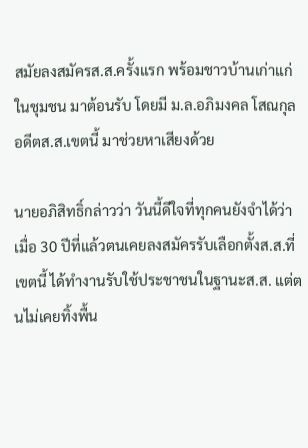สมัยลงสมัครส.ส.ครั้งแรก พร้อมชาวบ้านเก่าแก่ในชุมชน มาต้อนรับ โดยมี ม.ล.อภิมงคล โสณกุล อดีตส.ส.เขตนี้ มาช่วยหาเสียงด้วย

นายอภิสิทธิ์กล่าวว่า วันนี้ดีใจที่ทุกคนยังจำได้ว่าเมื่อ 30 ปีที่แล้วตนเคยลงสมัครรับเลือกตั้งส.ส.ที่เขตนี้ ได้ทำงานรับใช้ประชาชนในฐานะส.ส. แต่ตนไม่เคยทิ้งพื้น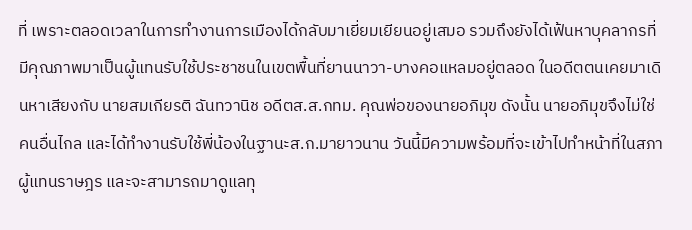ที่ เพราะตลอดเวลาในการทำงานการเมืองได้กลับมาเยี่ยมเยียนอยู่เสมอ รวมถึงยังได้เฟ้นหาบุคลากรที่มีคุณภาพมาเป็นผู้แทนรับใช้ประชาชนในเขตพื้นที่ยานนาวา-บางคอแหลมอยู่ตลอด ในอดีตตนเคยมาเดินหาเสียงกับ นายสมเกียรติ ฉันทวานิช อดีตส.ส.กทม. คุณพ่อของนายอภิมุข ดังนั้น นายอภิมุขจึงไม่ใช่คนอื่นไกล และได้ทำงานรับใช้พี่น้องในฐานะส.ก.มายาวนาน วันนี้มีความพร้อมที่จะเข้าไปทำหน้าที่ในสภาผู้แทนราษฎร และจะสามารถมาดูแลทุ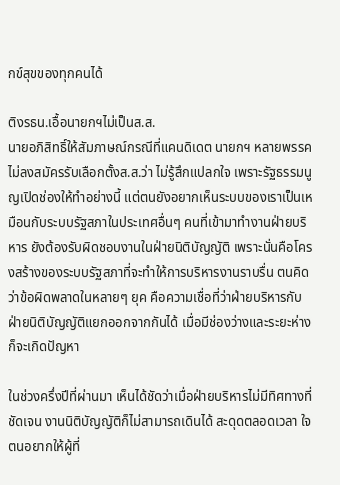กข์สุขของทุกคนได้

ติงรธน.เอื้อนายกฯไม่เป็นส.ส.
นายอภิสิทธิ์ให้สัมภาษณ์กรณีที่แคนดิเดต นายกฯ หลายพรรค ไม่ลงสมัครรับเลือกตั้งส.ส.ว่า ไม่รู้สึกแปลกใจ เพราะรัฐธรรมนูญเปิดช่องให้ทำอย่างนี้ แต่ตนยังอยากเห็นระบบของเราเป็นเหมือนกับระบบรัฐสภาในประเทศอื่นๆ คนที่เข้ามาทำงานฝ่ายบริหาร ยังต้องรับผิดชอบงานในฝ่ายนิติบัญญัติ เพราะนั่นคือโครงสร้างของระบบรัฐสภาที่จะทำให้การบริหารงานราบรื่น ตนคิดว่าข้อผิดพลาดในหลายๆ ยุค คือความเชื่อที่ว่าฝ่ายบริหารกับฝ่ายนิติบัญญัติแยกออกจากกันได้ เมื่อมีช่องว่างและระยะห่าง ก็จะเกิดปัญหา

ในช่วงครึ่งปีที่ผ่านมา เห็นได้ชัดว่าเมื่อฝ่ายบริหารไม่มีทิศทางที่ชัดเจน งานนิติบัญญัติก็ไม่สามารถเดินได้ สะดุดตลอดเวลา ใจตนอยากให้ผู้ที่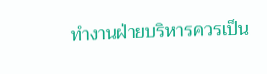ทำงานฝ่ายบริหารควรเป็น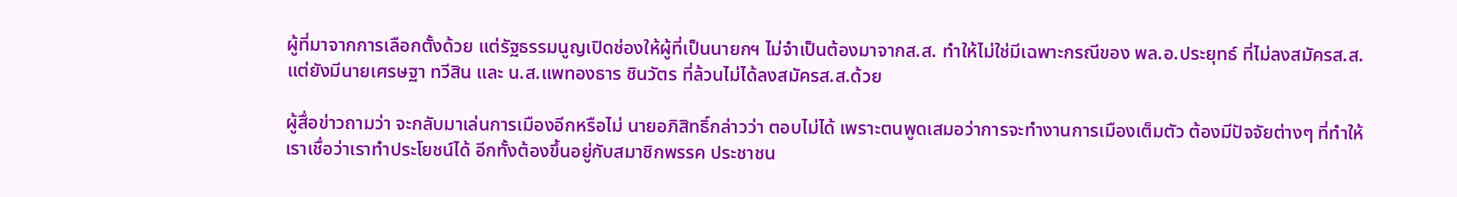ผู้ที่มาจากการเลือกตั้งด้วย แต่รัฐธรรมนูญเปิดช่องให้ผู้ที่เป็นนายกฯ ไม่จำเป็นต้องมาจากส.ส. ทำให้ไม่ใช่มีเฉพาะกรณีของ พล.อ.ประยุทธ์ ที่ไม่ลงสมัครส.ส. แต่ยังมีนายเศรษฐา ทวีสิน และ น.ส.แพทองธาร ชินวัตร ที่ล้วนไม่ได้ลงสมัครส.ส.ด้วย

ผู้สื่อข่าวถามว่า จะกลับมาเล่นการเมืองอีกหรือไม่ นายอภิสิทธิ์กล่าวว่า ตอบไม่ได้ เพราะตนพูดเสมอว่าการจะทำงานการเมืองเต็มตัว ต้องมีปัจจัยต่างๆ ที่ทำให้เราเชื่อว่าเราทำประโยชน์ได้ อีกทั้งต้องขึ้นอยู่กับสมาชิกพรรค ประชาชน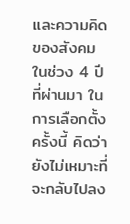และความคิดของสังคมในช่วง 4 ปีที่ผ่านมา ในการเลือกตั้งครั้งนี้ คิดว่ายังไม่เหมาะที่จะกลับไปลง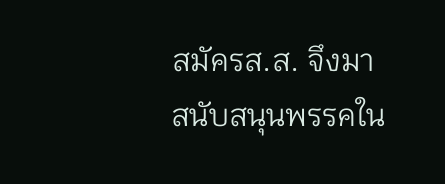สมัครส.ส. จึงมา สนับสนุนพรรคใน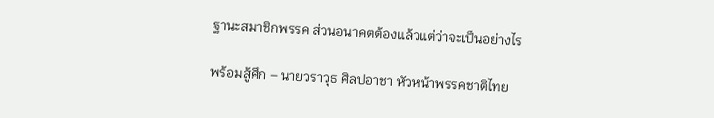ฐานะสมาชิกพรรค ส่วนอนาคตต้องแล้วแต่ว่าจะเป็นอย่างไร

พร้อมสู้ศึก – นายวราวุธ ศิลปอาชา หัวหน้าพรรคชาติไทย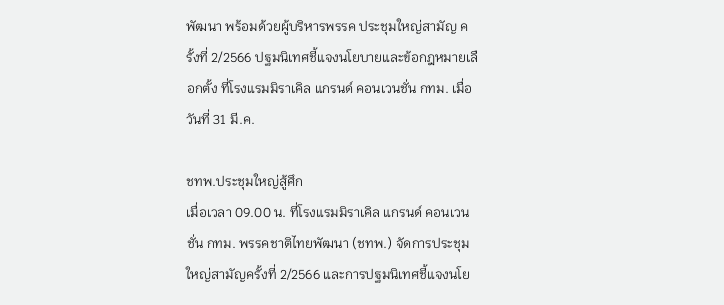พัฒนา พร้อมด้วยผู้บริหารพรรค ประชุมใหญ่สามัญ ครั้งที่ 2/2566 ปฐมนิเทศชี้แจงนโยบายและข้อกฎหมายเลือกตั้ง ที่โรงแรมมิราเคิล แกรนด์ คอนเวนชั่น กทม. เมื่อวันที่ 31 มี.ค.

ชทพ.ประชุมใหญ่สู้ศึก
เมื่อเวลา 09.00 น. ที่โรงแรมมิราเคิล แกรนด์ คอนเวนชั่น กทม. พรรคชาติไทยพัฒนา (ชทพ.) จัดการประชุมใหญ่สามัญครั้งที่ 2/2566 และการปฐมนิเทศชี้แจงนโย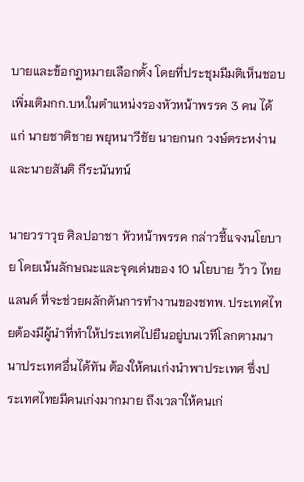บายและข้อกฎหมายเลือกตั้ง โดยที่ประชุมมีมติเห็นชอบเพิ่มเติมกก.บห.ในตำแหน่งรองหัวหน้าพรรค 3 คน ได้แก่ นายชาติชาย พยุหนาวีชัย นายกนก วงษ์ตระหง่าน และนายสันติ กีระนันทน์

นายวราวุธ ศิลปอาชา หัวหน้าพรรค กล่าวชี้แจงนโยบาย โดยเน้นลักษณะและจุดเด่นของ 10 นโยบาย ว้าว ไทยแลนด์ ที่จะช่วยผลักดันการทำงานของชทพ. ประเทศไทยต้องมีผู้นำที่ทำให้ประเทศไปยืนอยู่บนเวทีโลกตามนานาประเทศอื่นได้ทัน ต้องให้คนเก่งนำพาประเทศ ซึ่งประเทศไทยมีคนเก่งมากมาย ถึงเวลาให้คนเก่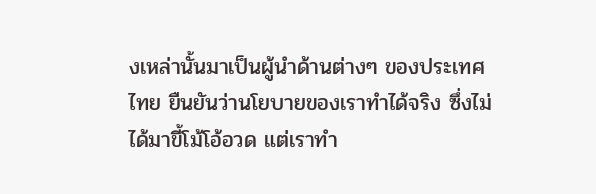งเหล่านั้นมาเป็นผู้นำด้านต่างๆ ของประเทศไทย ยืนยันว่านโยบายของเราทำได้จริง ซึ่งไม่ได้มาขี้โม้โอ้อวด แต่เราทำ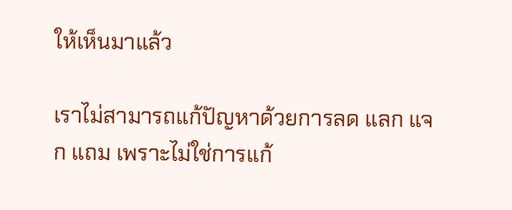ให้เห็นมาแล้ว

เราไม่สามารถแก้ปัญหาด้วยการลด แลก แจก แถม เพราะไม่ใช่การแก้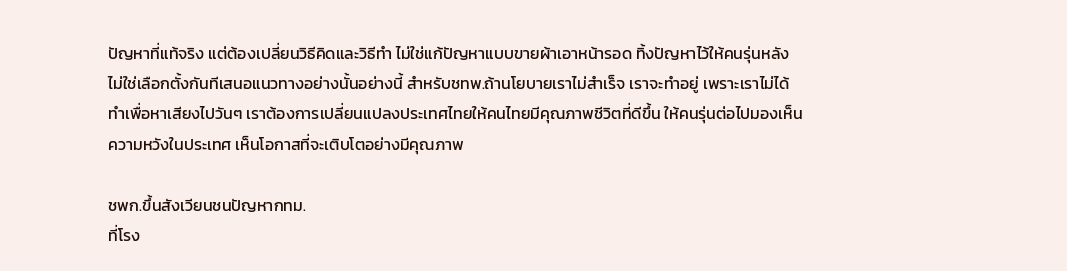ปัญหาที่แท้จริง แต่ต้องเปลี่ยนวิธีคิดและวิธีทำ ไม่ใช่แก้ปัญหาแบบขายผ้าเอาหน้ารอด ทิ้งปัญหาไว้ให้คนรุ่นหลัง ไม่ใช่เลือกตั้งกันทีเสนอแนวทางอย่างนั้นอย่างนี้ สำหรับชทพ.ถ้านโยบายเราไม่สำเร็จ เราจะทำอยู่ เพราะเราไม่ได้ทำเพื่อหาเสียงไปวันๆ เราต้องการเปลี่ยนแปลงประเทศไทยให้คนไทยมีคุณภาพชีวิตที่ดีขึ้น ให้คนรุ่นต่อไปมองเห็นความหวังในประเทศ เห็นโอกาสที่จะเติบโตอย่างมีคุณภาพ

ชพก.ขึ้นสังเวียนชนปัญหากทม.
ที่โรง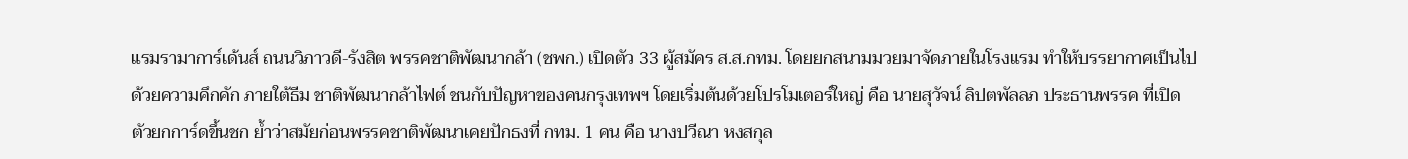แรมรามาการ์เด้นส์ ถนนวิภาวดี-รังสิต พรรคชาติพัฒนากล้า (ชพก.) เปิดตัว 33 ผู้สมัคร ส.ส.กทม. โดยยกสนามมวยมาจัดภายในโรงแรม ทำให้บรรยากาศเป็นไปด้วยความคึกคัก ภายใต้ธีม ชาติพัฒนากล้าไฟต์ ชนกับปัญหาของคนกรุงเทพฯ โดยเริ่มต้นด้วยโปรโมเตอร์ใหญ่ คือ นายสุวัจน์ ลิปตพัลลภ ประธานพรรค ที่เปิดตัวยกการ์ดขึ้นชก ย้ำว่าสมัยก่อนพรรคชาติพัฒนาเคยปักธงที่ กทม. 1 คน คือ นางปวีณา หงสกุล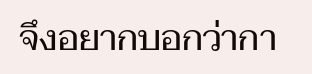จึงอยากบอกว่ากา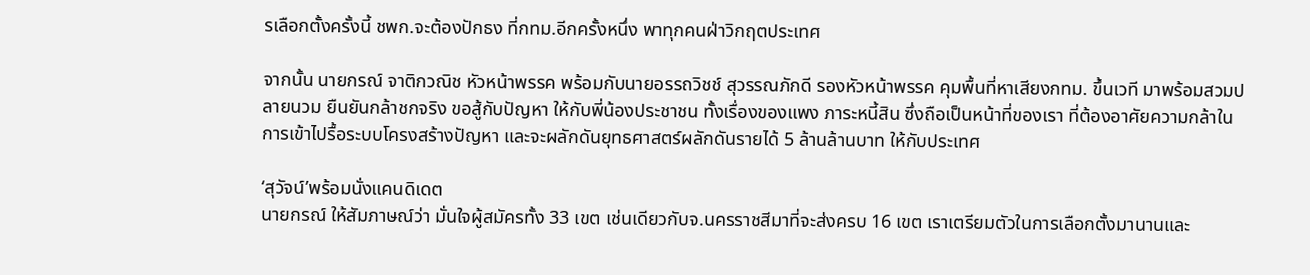รเลือกตั้งครั้งนี้ ชพก.จะต้องปักธง ที่กทม.อีกครั้งหนึ่ง พาทุกคนฝ่าวิกฤตประเทศ

จากนั้น นายกรณ์ จาติกวณิช หัวหน้าพรรค พร้อมกับนายอรรถวิชช์ สุวรรณภักดี รองหัวหน้าพรรค คุมพื้นที่หาเสียงกทม. ขึ้นเวที มาพร้อมสวมปลายนวม ยืนยันกล้าชกจริง ขอสู้กับปัญหา ให้กับพี่น้องประชาชน ทั้งเรื่องของแพง ภาระหนี้สิน ซึ่งถือเป็นหน้าที่ของเรา ที่ต้องอาศัยความกล้าในการเข้าไปรื้อระบบโครงสร้างปัญหา และจะผลักดันยุทธศาสตร์ผลักดันรายได้ 5 ล้านล้านบาท ให้กับประเทศ

‘สุวัจน์’พร้อมนั่งแคนดิเดต
นายกรณ์ ให้สัมภาษณ์ว่า มั่นใจผู้สมัครทั้ง 33 เขต เช่นเดียวกับจ.นครราชสีมาที่จะส่งครบ 16 เขต เราเตรียมตัวในการเลือกตั้งมานานและ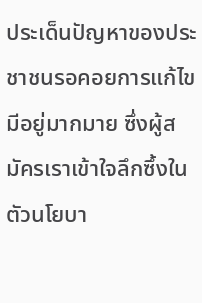ประเด็นปัญหาของประชาชนรอคอยการแก้ไขมีอยู่มากมาย ซึ่งผู้สมัครเราเข้าใจลึกซึ้งในตัวนโยบา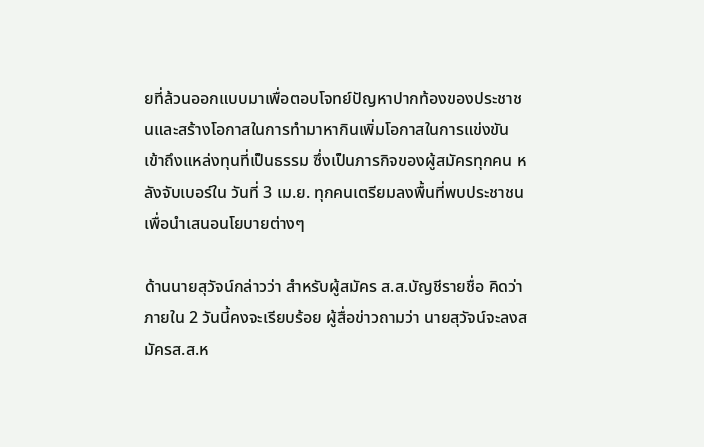ยที่ล้วนออกแบบมาเพื่อตอบโจทย์ปัญหาปากท้องของประชาชนและสร้างโอกาสในการทำมาหากินเพิ่มโอกาสในการแข่งขัน เข้าถึงแหล่งทุนที่เป็นธรรม ซึ่งเป็นภารกิจของผู้สมัครทุกคน หลังจับเบอร์ใน วันที่ 3 เม.ย. ทุกคนเตรียมลงพื้นที่พบประชาชนเพื่อนำเสนอนโยบายต่างๆ

ด้านนายสุวัจน์กล่าวว่า สำหรับผู้สมัคร ส.ส.บัญชีรายชื่อ คิดว่าภายใน 2 วันนี้คงจะเรียบร้อย ผู้สื่อข่าวถามว่า นายสุวัจน์จะลงสมัครส.ส.ห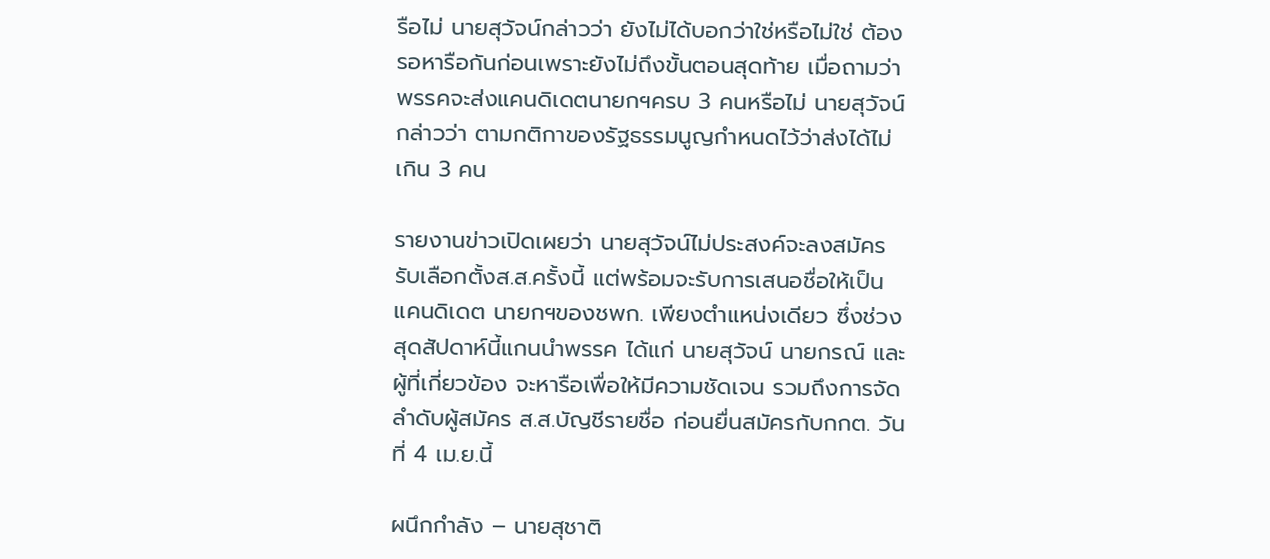รือไม่ นายสุวัจน์กล่าวว่า ยังไม่ได้บอกว่าใช่หรือไม่ใช่ ต้องรอหารือกันก่อนเพราะยังไม่ถึงขั้นตอนสุดท้าย เมื่อถามว่า พรรคจะส่งแคนดิเดตนายกฯครบ 3 คนหรือไม่ นายสุวัจน์กล่าวว่า ตามกติกาของรัฐธรรมนูญกำหนดไว้ว่าส่งได้ไม่เกิน 3 คน

รายงานข่าวเปิดเผยว่า นายสุวัจน์ไม่ประสงค์จะลงสมัครรับเลือกตั้งส.ส.ครั้งนี้ แต่พร้อมจะรับการเสนอชื่อให้เป็นแคนดิเดต นายกฯของชพก. เพียงตำแหน่งเดียว ซึ่งช่วงสุดสัปดาห์นี้แกนนำพรรค ได้แก่ นายสุวัจน์ นายกรณ์ และผู้ที่เกี่ยวข้อง จะหารือเพื่อให้มีความชัดเจน รวมถึงการจัดลำดับผู้สมัคร ส.ส.บัญชีรายชื่อ ก่อนยื่นสมัครกับกกต. วันที่ 4 เม.ย.นี้

ผนึกกำลัง – นายสุชาติ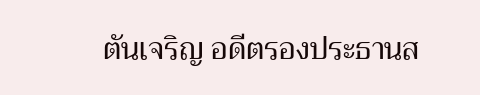ตันเจริญ อดีตรองประธานส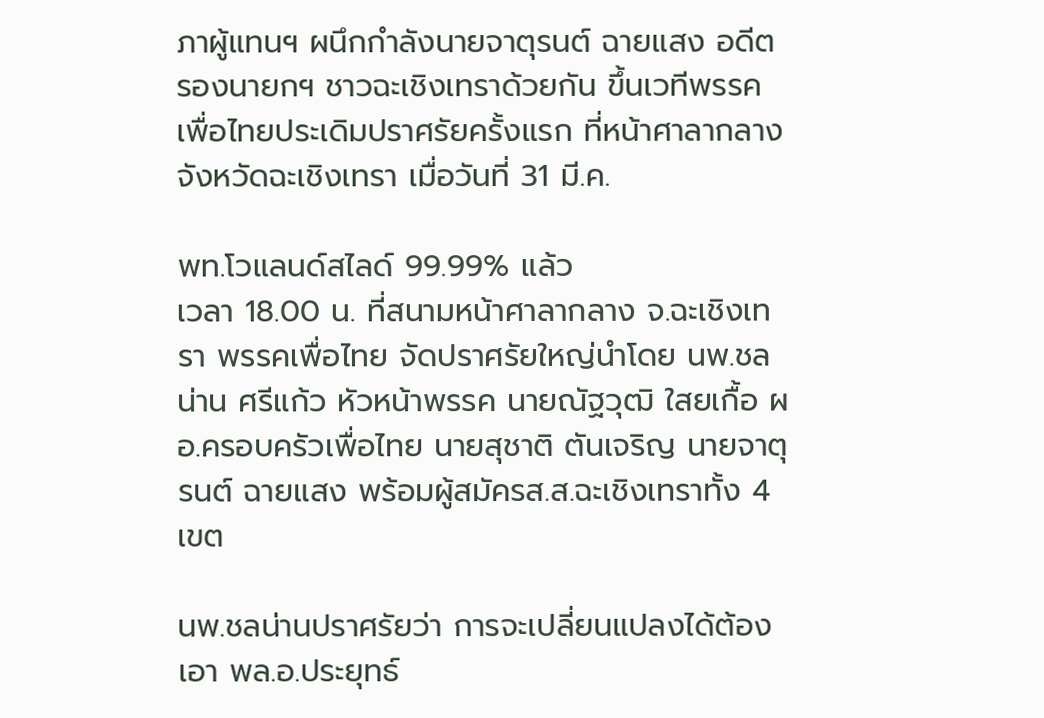ภาผู้แทนฯ ผนึกกำลังนายจาตุรนต์ ฉายแสง อดีตรองนายกฯ ชาวฉะเชิงเทราด้วยกัน ขึ้นเวทีพรรคเพื่อไทยประเดิมปราศรัยครั้งแรก ที่หน้าศาลากลางจังหวัดฉะเชิงเทรา เมื่อวันที่ 31 มี.ค.

พท.โวแลนด์สไลด์ 99.99% แล้ว
เวลา 18.00 น. ที่สนามหน้าศาลากลาง จ.ฉะเชิงเทรา พรรคเพื่อไทย จัดปราศรัยใหญ่นำโดย นพ.ชลน่าน ศรีแก้ว หัวหน้าพรรค นายณัฐวุฒิ ใสยเกื้อ ผอ.ครอบครัวเพื่อไทย นายสุชาติ ตันเจริญ นายจาตุรนต์ ฉายแสง พร้อมผู้สมัครส.ส.ฉะเชิงเทราทั้ง 4 เขต

นพ.ชลน่านปราศรัยว่า การจะเปลี่ยนแปลงได้ต้องเอา พล.อ.ประยุทธ์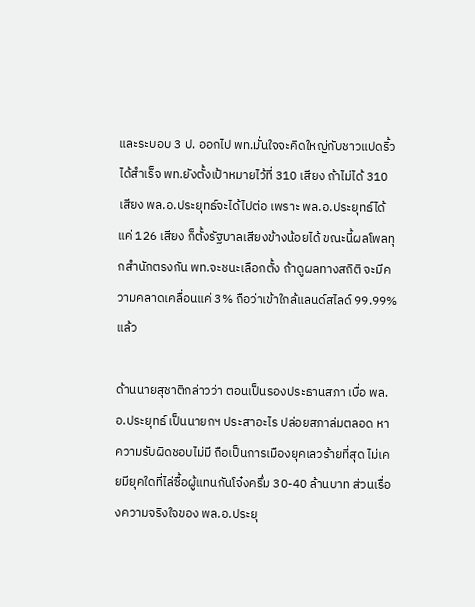และระบอบ 3 ป. ออกไป พท.มั่นใจจะคิดใหญ่กับชาวแปดริ้วได้สำเร็จ พท.ยังตั้งเป้าหมายไว้ที่ 310 เสียง ถ้าไม่ได้ 310 เสียง พล.อ.ประยุทธ์จะได้ไปต่อ เพราะ พล.อ.ประยุทธ์ได้แค่ 126 เสียง ก็ตั้งรัฐบาลเสียงข้างน้อยได้ ขณะนี้ผลโพลทุกสำนักตรงกัน พท.จะชนะเลือกตั้ง ถ้าดูผลทางสถิติ จะมีความคลาดเคลื่อนแค่ 3% ถือว่าเข้าใกล้แลนด์สไลด์ 99.99% แล้ว

ด้านนายสุชาติกล่าวว่า ตอนเป็นรองประธานสภา เบื่อ พล.อ.ประยุทธ์ เป็นนายกฯ ประสาอะไร ปล่อยสภาล่มตลอด หาความรับผิดชอบไม่มี ถือเป็นการเมืองยุคเลวร้ายที่สุด ไม่เคยมียุคใดที่ไล่ซื้อผู้แทนกันโจ๋งครึ่ม 30-40 ล้านบาท ส่วนเรื่องความจริงใจของ พล.อ.ประยุ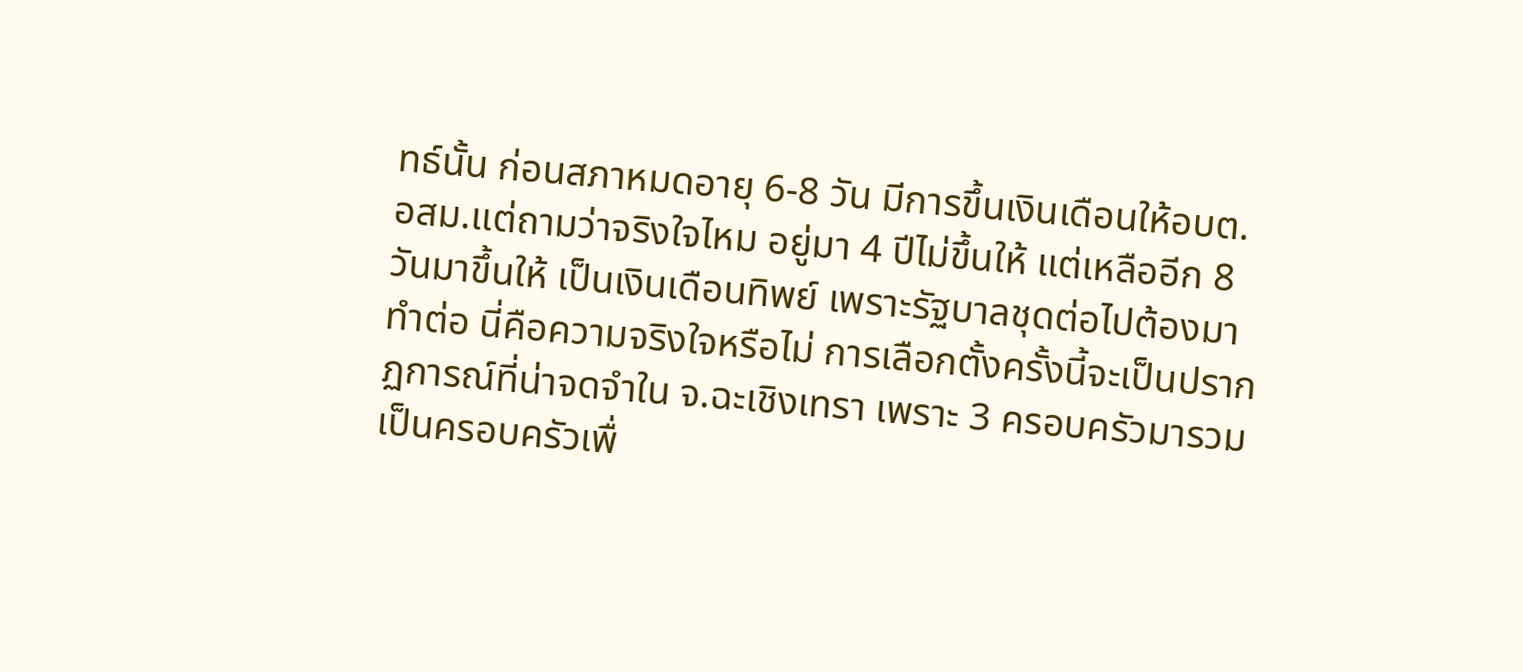ทธ์นั้น ก่อนสภาหมดอายุ 6-8 วัน มีการขึ้นเงินเดือนให้อบต. อสม.แต่ถามว่าจริงใจไหม อยู่มา 4 ปีไม่ขึ้นให้ แต่เหลืออีก 8 วันมาขึ้นให้ เป็นเงินเดือนทิพย์ เพราะรัฐบาลชุดต่อไปต้องมาทำต่อ นี่คือความจริงใจหรือไม่ การเลือกตั้งครั้งนี้จะเป็นปรากฏการณ์ที่น่าจดจำใน จ.ฉะเชิงเทรา เพราะ 3 ครอบครัวมารวมเป็นครอบครัวเพื่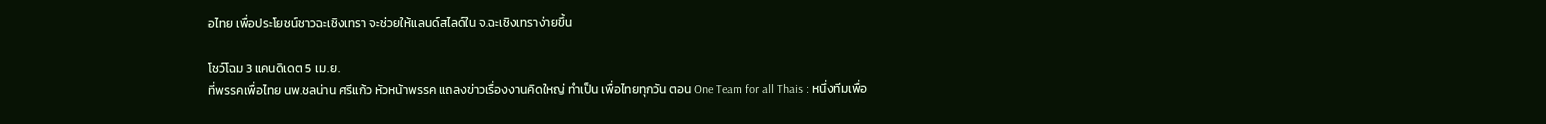อไทย เพื่อประโยชน์ชาวฉะเชิงเทรา จะช่วยให้แลนด์สไลด์ใน จ.ฉะเชิงเทราง่ายขึ้น

โชว์โฉม 3 แคนดิเดต 5 เม.ย.
ที่พรรคเพื่อไทย นพ.ชลน่าน ศรีแก้ว หัวหน้าพรรค แถลงข่าวเรื่องงานคิดใหญ่ ทำเป็น เพื่อไทยทุกวัน ตอน One Team for all Thais : หนึ่งทีมเพื่อ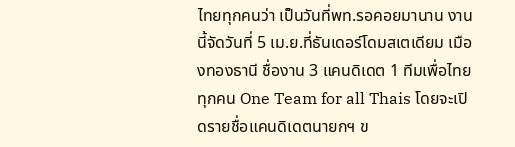ไทยทุกคนว่า เป็นวันที่พท.รอคอยมานาน งานนี้จัดวันที่ 5 เม.ย.ที่ธันเดอร์โดมสเตเดียม เมืองทองธานี ชื่องาน 3 แคนดิเดต 1 ทีมเพื่อไทยทุกคน One Team for all Thais โดยจะเปิดรายชื่อแคนดิเดตนายกฯ ข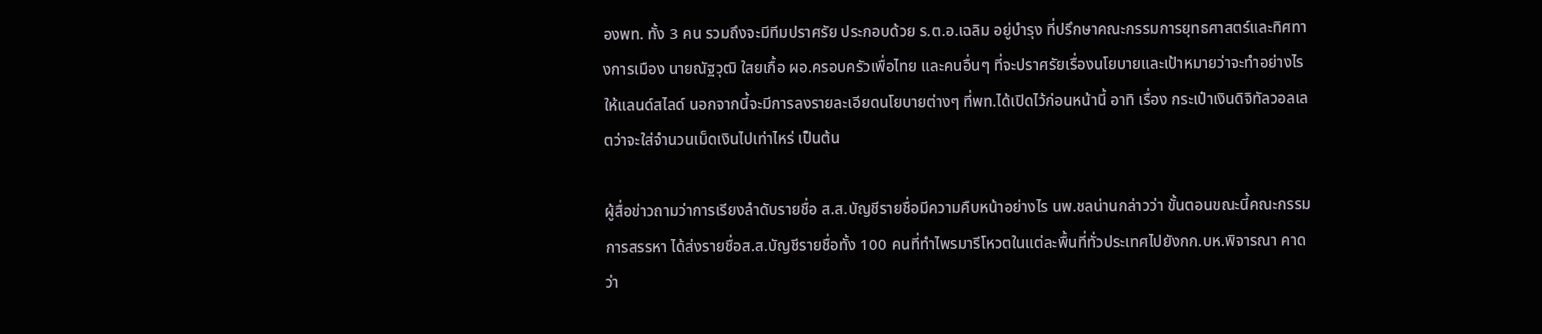องพท. ทั้ง 3 คน รวมถึงจะมีทีมปราศรัย ประกอบด้วย ร.ต.อ.เฉลิม อยู่บำรุง ที่ปรึกษาคณะกรรมการยุทธศาสตร์และทิศทางการเมือง นายณัฐวุฒิ ใสยเกื้อ ผอ.ครอบครัวเพื่อไทย และคนอื่นๆ ที่จะปราศรัยเรื่องนโยบายและเป้าหมายว่าจะทำอย่างไรให้แลนด์สไลด์ นอกจากนี้จะมีการลงรายละเอียดนโยบายต่างๆ ที่พท.ได้เปิดไว้ก่อนหน้านี้ อาทิ เรื่อง กระเป๋าเงินดิจิทัลวอลเลตว่าจะใส่จำนวนเม็ดเงินไปเท่าไหร่ เป็นต้น

ผู้สื่อข่าวถามว่าการเรียงลำดับรายชื่อ ส.ส.บัญชีรายชื่อมีความคืบหน้าอย่างไร นพ.ชลน่านกล่าวว่า ขั้นตอนขณะนี้คณะกรรมการสรรหา ได้ส่งรายชื่อส.ส.บัญชีรายชื่อทั้ง 100 คนที่ทำไพรมารีโหวตในแต่ละพื้นที่ทั่วประเทศไปยังกก.บห.พิจารณา คาดว่า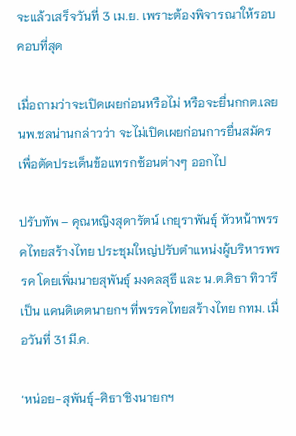จะแล้วเสร็จวันที่ 3 เม.ย. เพราะต้องพิจารณาให้รอบคอบที่สุด

เมื่อถามว่าจะเปิดเผยก่อนหรือไม่ หรือจะยื่นกกต.เลย นพ.ชลน่านกล่าวว่า จะไม่เปิดเผยก่อนการยื่นสมัคร เพื่อตัดประเด็นข้อแทรกซ้อนต่างๆ ออกไป

ปรับทัพ – คุณหญิงสุดารัตน์ เกยุราพันธุ์ หัวหน้าพรรคไทยสร้างไทย ประชุมใหญ่ปรับตำแหน่งผู้บริหารพรรค โดยเพิ่มนายสุพันธุ์ มงคลสุธี และ น.ต.ศิธา ทิวารี เป็น แคนดิเดตนายกฯ ที่พรรคไทยสร้างไทย กทม. เมื่อวันที่ 31 มี.ค.

‘หน่อย-สุพันธุ์-ศิธา’ชิงนายกฯ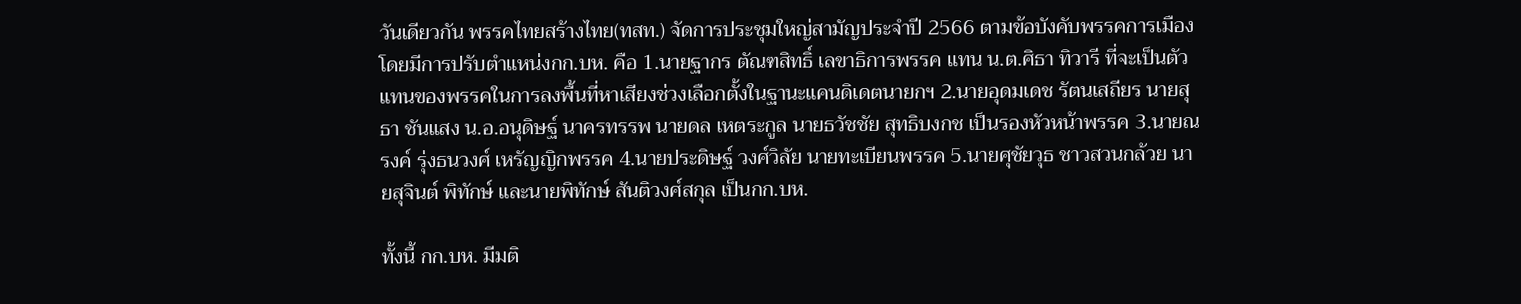วันเดียวกัน พรรคไทยสร้างไทย(ทสท.) จัดการประชุมใหญ่สามัญประจำปี 2566 ตามข้อบังคับพรรคการเมือง โดยมีการปรับตำแหน่งกก.บห. คือ 1.นายฐากร ตัณฑสิทธิ์ เลขาธิการพรรค แทน น.ต.ศิธา ทิวารี ที่จะเป็นตัวแทนของพรรคในการลงพื้นที่หาเสียงช่วงเลือกตั้งในฐานะแคนดิเดตนายกฯ 2.นายอุดมเดช รัตนเสถียร นายสุธา ชันแสง น.อ.อนุดิษฐ์ นาครทรรพ นายดล เหตระกูล นายธวัชชัย สุทธิบงกช เป็นรองหัวหน้าพรรค 3.นายณรงค์ รุ่งธนวงศ์ เหรัญญิกพรรค 4.นายประดิษฐ์ วงศ์วิลัย นายทะเบียนพรรค 5.นายศุชัยวุธ ชาวสวนกล้วย นายสุจินต์ พิทักษ์ และนายพิทักษ์ สันติวงศ์สกุล เป็นกก.บห.

ทั้งนี้ กก.บห. มีมติ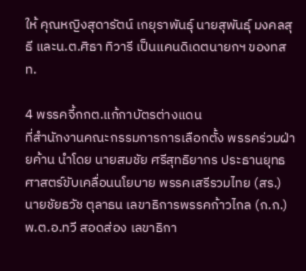ให้ คุณหญิงสุดารัตน์ เกยุราพันธุ์ นายสุพันธุ์ มงคลสุธี และน.ต.ศิธา ทิวารี เป็นแคนดิเดตนายกฯ ของทสท.

4 พรรคจี้กกต.แก้กาบัตรต่างแดน
ที่สำนักงานคณะกรรมการการเลือกตั้ง พรรคร่วมฝ่ายค้าน นำโดย นายสมชัย ศรีสุทธิยากร ประธานยุทธศาสตร์ขับเคลื่อนนโยบาย พรรคเสรีรวมไทย (สร.) นายชัยธวัช ตุลาธน เลขาธิการพรรคก้าวไกล (ก.ก.) พ.ต.อ.ทวี สอดส่อง เลขาธิกา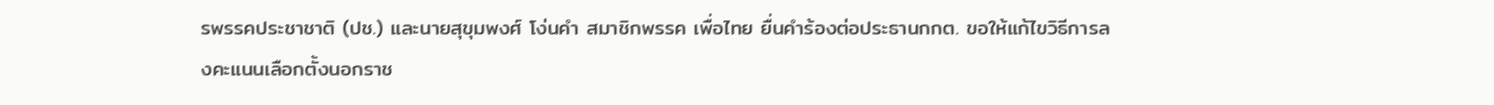รพรรคประชาชาติ (ปช.) และนายสุขุมพงศ์ โง่นคำ สมาชิกพรรค เพื่อไทย ยื่นคำร้องต่อประธานกกต. ขอให้แก้ไขวิธีการลงคะแนนเลือกตั้งนอกราช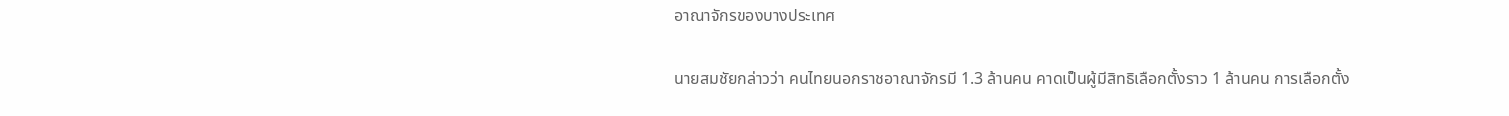อาณาจักรของบางประเทศ

นายสมชัยกล่าวว่า คนไทยนอกราชอาณาจักรมี 1.3 ล้านคน คาดเป็นผู้มีสิทธิเลือกตั้งราว 1 ล้านคน การเลือกตั้ง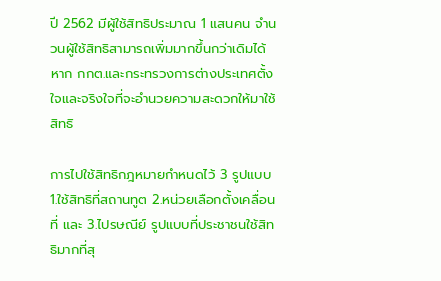ปี 2562 มีผู้ใช้สิทธิประมาณ 1 แสนคน จำนวนผู้ใช้สิทธิสามารถเพิ่มมากขึ้นกว่าเดิมได้ หาก กกต.และกระทรวงการต่างประเทศตั้งใจและจริงใจที่จะอำนวยความสะดวกให้มาใช้สิทธิ

การไปใช้สิทธิกฎหมายกำหนดไว้ 3 รูปแบบ 1.ใช้สิทธิที่สถานทูต 2.หน่วยเลือกตั้งเคลื่อนที่ และ 3.ไปรษณีย์ รูปแบบที่ประชาชนใช้สิทธิมากที่สุ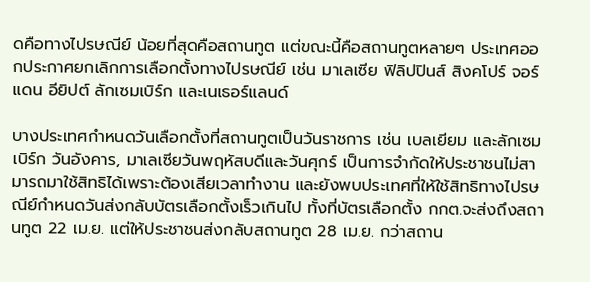ดคือทางไปรษณีย์ น้อยที่สุดคือสถานทูต แต่ขณะนี้คือสถานทูตหลายๆ ประเทศออกประกาศยกเลิกการเลือกตั้งทางไปรษณีย์ เช่น มาเลเซีย ฟิลิปปินส์ สิงคโปร์ จอร์แดน อียิปต์ ลักเซมเบิร์ก และเนเธอร์แลนด์

บางประเทศกำหนดวันเลือกตั้งที่สถานทูตเป็นวันราชการ เช่น เบลเยียม และลักเซมเบิร์ก วันอังคาร, มาเลเซียวันพฤหัสบดีและวันศุกร์ เป็นการจำกัดให้ประชาชนไม่สามารถมาใช้สิทธิได้เพราะต้องเสียเวลาทำงาน และยังพบประเทศที่ให้ใช้สิทธิทางไปรษณีย์กำหนดวันส่งกลับบัตรเลือกตั้งเร็วเกินไป ทั้งที่บัตรเลือกตั้ง กกต.จะส่งถึงสถานทูต 22 เม.ย. แต่ให้ประชาชนส่งกลับสถานทูต 28 เม.ย. กว่าสถาน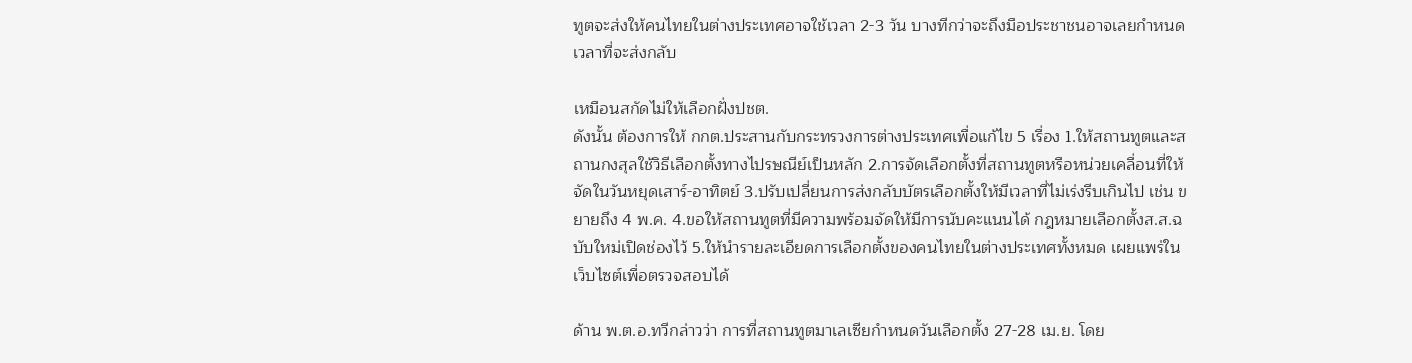ทูตจะส่งให้คนไทยในต่างประเทศอาจใช้เวลา 2-3 วัน บางทีกว่าจะถึงมือประชาชนอาจเลยกำหนดเวลาที่จะส่งกลับ

เหมือนสกัดไม่ให้เลือกฝั่งปชต.
ดังนั้น ต้องการให้ กกต.ประสานกับกระทรวงการต่างประเทศเพื่อแก้ไข 5 เรื่อง 1.ให้สถานทูตและสถานกงสุลใช้วิธีเลือกตั้งทางไปรษณีย์เป็นหลัก 2.การจัดเลือกตั้งที่สถานทูตหรือหน่วยเคลื่อนที่ให้จัดในวันหยุดเสาร์-อาทิตย์ 3.ปรับเปลี่ยนการส่งกลับบัตรเลือกตั้งให้มีเวลาที่ไม่เร่งรีบเกินไป เช่น ขยายถึง 4 พ.ค. 4.ขอให้สถานทูตที่มีความพร้อมจัดให้มีการนับคะแนนได้ กฎหมายเลือกตั้งส.ส.ฉบับใหม่เปิดช่องไว้ 5.ให้นำรายละเอียดการเลือกตั้งของคนไทยในต่างประเทศทั้งหมด เผยแพร่ในเว็บไซต์เพื่อตรวจสอบได้

ด้าน พ.ต.อ.ทวีกล่าวว่า การที่สถานทูตมาเลเซียกำหนดวันเลือกตั้ง 27-28 เม.ย. โดย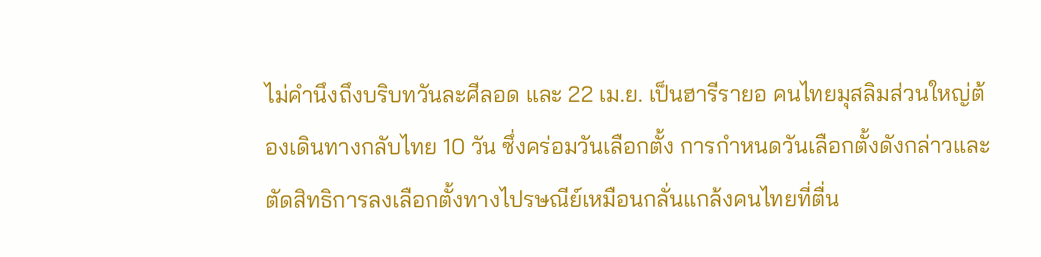ไม่คำนึงถึงบริบทวันละศีลอด และ 22 เม.ย. เป็นฮารีรายอ คนไทยมุสลิมส่วนใหญ่ต้องเดินทางกลับไทย 10 วัน ซึ่งคร่อมวันเลือกตั้ง การกำหนดวันเลือกตั้งดังกล่าวและตัดสิทธิการลงเลือกตั้งทางไปรษณีย์เหมือนกลั่นแกล้งคนไทยที่ตื่น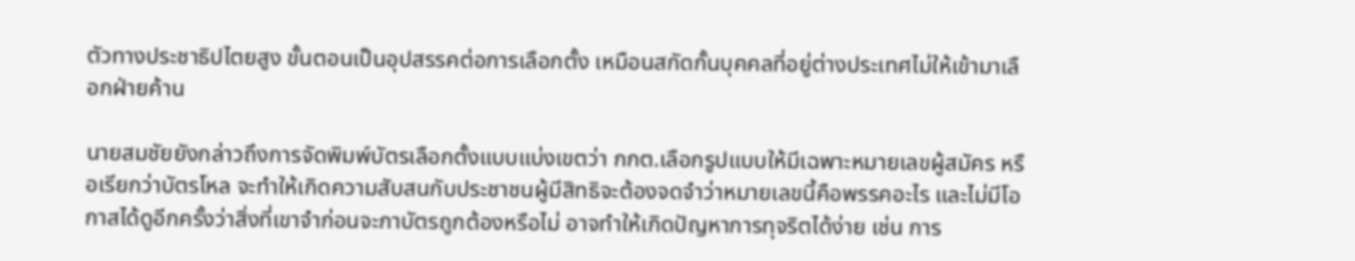ตัวทางประชาธิปไตยสูง ขั้นตอนเป็นอุปสรรคต่อการเลือกตั้ง เหมือนสกัดกั้นบุคคลที่อยู่ต่างประเทศไม่ให้เข้ามาเลือกฝ่ายค้าน

นายสมชัยยังกล่าวถึงการจัดพิมพ์บัตรเลือกตั้งแบบแบ่งเขตว่า กกต.เลือกรูปแบบให้มีเฉพาะหมายเลขผู้สมัคร หรือเรียกว่าบัตรโหล จะทำให้เกิดความสับสนกับประชาชนผู้มีสิทธิจะต้องจดจำว่าหมายเลขนี้คือพรรคอะไร และไม่มีโอกาสได้ดูอีกครั้งว่าสิ่งที่เขาจำก่อนจะกาบัตรถูกต้องหรือไม่ อาจทำให้เกิดปัญหาการทุจริตได้ง่าย เช่น การ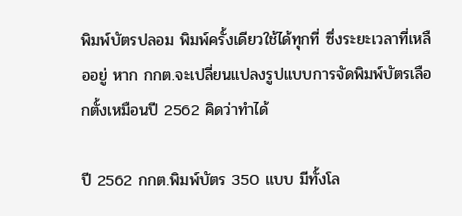พิมพ์บัตรปลอม พิมพ์ครั้งเดียวใช้ได้ทุกที่ ซึ่งระยะเวลาที่เหลืออยู่ หาก กกต.จะเปลี่ยนแปลงรูปแบบการจัดพิมพ์บัตรเลือกตั้งเหมือนปี 2562 คิดว่าทำได้

ปี 2562 กกต.พิมพ์บัตร 350 แบบ มีทั้งโล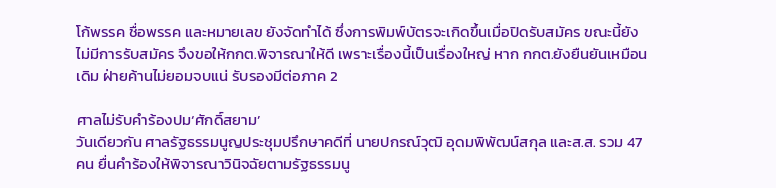โก้พรรค ชื่อพรรค และหมายเลข ยังจัดทำได้ ซึ่งการพิมพ์บัตรจะเกิดขึ้นเมื่อปิดรับสมัคร ขณะนี้ยังไม่มีการรับสมัคร จึงขอให้กกต.พิจารณาให้ดี เพราะเรื่องนี้เป็นเรื่องใหญ่ หาก กกต.ยังยืนยันเหมือนเดิม ฝ่ายค้านไม่ยอมจบแน่ รับรองมีต่อภาค 2

ศาลไม่รับคำร้องปม‘ศักดิ์สยาม’
วันเดียวกัน ศาลรัฐธรรมนูญประชุมปรึกษาคดีที่ นายปกรณ์วุฒิ อุดมพิพัฒน์สกุล และส.ส. รวม 47 คน ยื่นคำร้องให้พิจารณาวินิจฉัยตามรัฐธรรมนู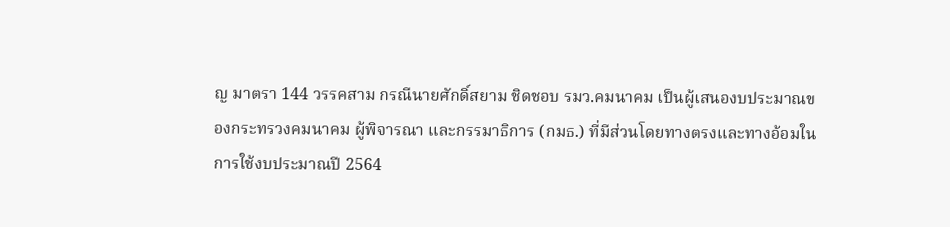ญ มาตรา 144 วรรคสาม กรณีนายศักดิ์สยาม ชิดชอบ รมว.คมนาคม เป็นผู้เสนองบประมาณของกระทรวงคมนาคม ผู้พิจารณา และกรรมาธิการ (กมธ.) ที่มีส่วนโดยทางตรงและทางอ้อมในการใช้งบประมาณปี 2564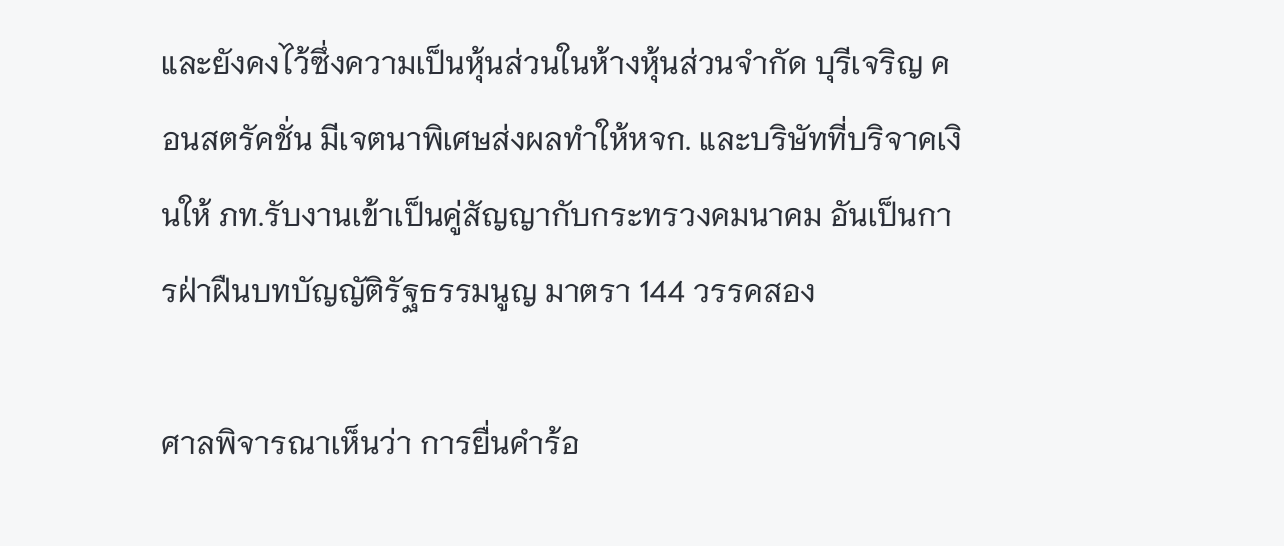และยังคงไว้ซึ่งความเป็นหุ้นส่วนในห้างหุ้นส่วนจำกัด บุรีเจริญ คอนสตรัคชั่น มีเจตนาพิเศษส่งผลทำให้หจก. และบริษัทที่บริจาคเงินให้ ภท.รับงานเข้าเป็นคู่สัญญากับกระทรวงคมนาคม อันเป็นการฝ่าฝืนบทบัญญัติรัฐธรรมนูญ มาตรา 144 วรรคสอง

ศาลพิจารณาเห็นว่า การยื่นคำร้อ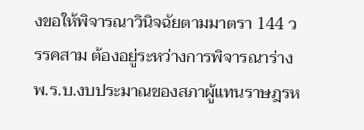งขอให้พิจารณาวินิจฉัยตามมาตรา 144 วรรคสาม ต้องอยู่ระหว่างการพิจารณาร่าง พ.ร.บ.งบประมาณของสภาผู้แทนราษฎรห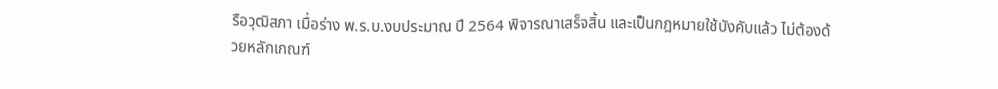รือวุฒิสภา เมื่อร่าง พ.ร.บ.งบประมาณ ปี 2564 พิจารณาเสร็จสิ้น และเป็นกฎหมายใช้บังคับแล้ว ไม่ต้องด้วยหลักเกณฑ์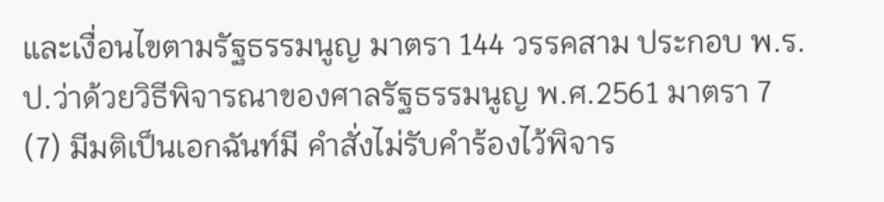และเงื่อนไขตามรัฐธรรมนูญ มาตรา 144 วรรคสาม ประกอบ พ.ร.ป.ว่าด้วยวิธีพิจารณาของศาลรัฐธรรมนูญ พ.ศ.2561 มาตรา 7 (7) มีมติเป็นเอกฉันท์มี คำสั่งไม่รับคำร้องไว้พิจาร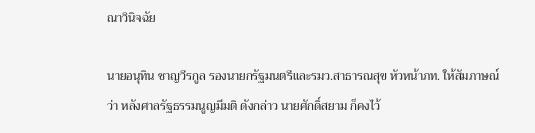ณาวินิจฉัย

นายอนุทิน ชาญวีรกูล รองนายกรัฐมนตรีและรมว.สาธารณสุข หัวหน้าภท. ให้สัมภาษณ์ว่า หลังศาลรัฐธรรมนูญมีมติ ดังกล่าว นายศักดิ์สยาม ก็คงไว้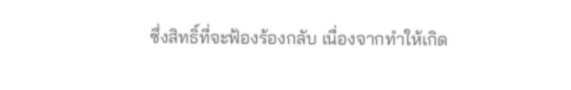ซึ่งสิทธิ์ที่จะฟ้องร้องกลับ เนื่องจากทำให้เกิด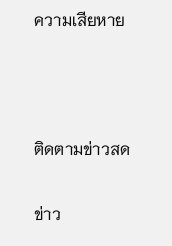ความเสียหาย



ติดตามข่าวสด

ข่าว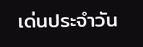เด่นประจำวัน